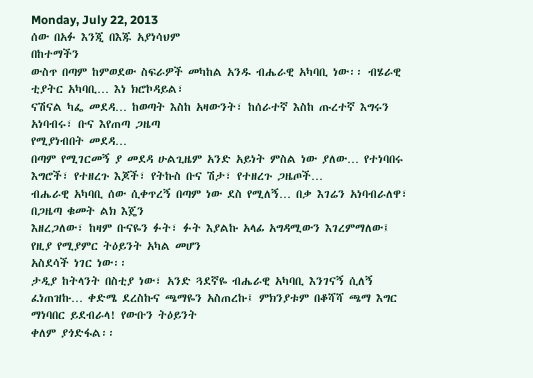Monday, July 22, 2013
ሰው በአፉ እንጂ በእጁ አያነሳህም
በከተማችን
ውስጥ በጣም ከምወደው ስፍራዎች መካከል አንዱ ብሔራዊ አካባቢ ነው፡፡ ብሄራዊ ቲያትር አካባቢ… እነ ክሮኮዳይል፣
ናሽናል ካፌ መደዳ… ከወጣት እስከ አዛውንት፣ ከሰራተኛ እስከ ጡረተኛ እግሩን አነባብሩ፣ ቡና እየጠጣ ጋዜጣ
የሚያነብበት መደዳ…
በጣም የሚገርመኝ ያ መደዳ ሁልጊዜም አንድ አይነት ምስል ነው ያለው… የተነባበሩ እግሮች፣ የተዘረጉ እጆች፣ የትኩስ ቡና ሽታ፣ የተዘረጉ ጋዜጦች…
ብሔራዊ አካባቢ ሰው ሲቀጥረኝ በጣም ነው ደስ የሚለኝ… በቃ እገሬን አነባብራለዋ፣ በጋዜጣ ቁመት ልክ እጄን
እዘረጋለው፣ ከዛም ቡናዬን ፉት፣ ፉት እያልኩ አላፊ አግዳሚውን እገረምማለው፤ የዚያ የሚያምር ትዕይንት አካል መሆን
አስደሳች ነገር ነው፡፡
ታዲያ ከትላንት በስቲያ ነው፣ አንድ ጓደኛዬ ብሔራዊ አካባቢ እንገናኝ ሲለኝ
ፈነጠዝኩ… ቀድሜ ደረስኩና ጫማዬን አስጠረኩ፤ ምክንያቱም በቆሻሻ ጫማ እግር ማነባበር ይደብራላ! የውቡን ትዕይንት
ቀለም ያጎድፋል፡፡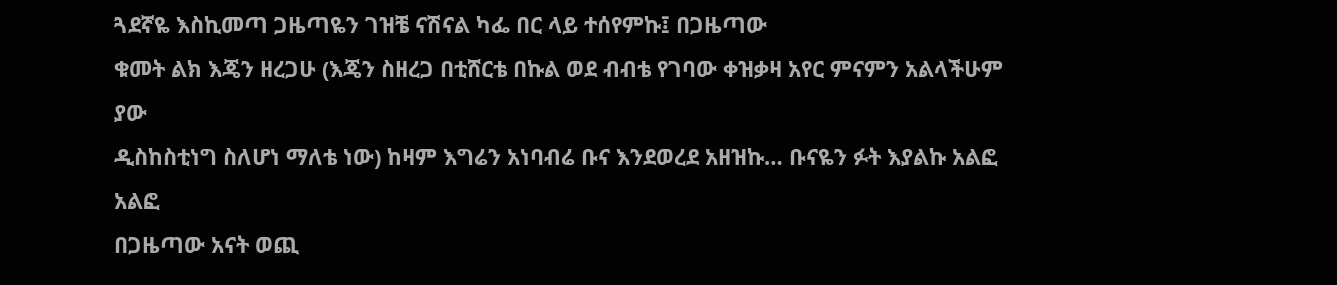ጓደኛዬ እስኪመጣ ጋዜጣዬን ገዝቼ ናሽናል ካፌ በር ላይ ተሰየምኩ፤ በጋዜጣው
ቁመት ልክ እጄን ዘረጋሁ (እጄን ስዘረጋ በቲሸርቴ በኩል ወደ ብብቴ የገባው ቀዝቃዛ አየር ምናምን አልላችሁም ያው
ዲስከስቲነግ ስለሆነ ማለቴ ነው) ከዛም እግሬን አነባብሬ ቡና እንደወረደ አዘዝኩ… ቡናዬን ፉት እያልኩ አልፎ አልፎ
በጋዜጣው አናት ወጪ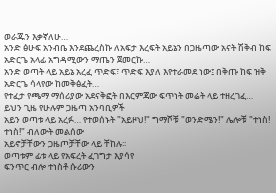ወራጁን እቃኛለሁ…
አንድ ፅሁፍ አንብቤ እንደጨረስኩ ለአፍታ እረፍት አይኔን በጋዜጣው አናት ሽቅብ ከፍ አድርጌ አላፊ አግዳሚውን ማጤን ጀመርኩ…
አንድ ወጣት ላይ አይኔ አረፈ ጥድፍ፣ ጥድፍ እያለ እየተራመደ ነው፤ በቅጡ ከፍ ዝቅ አድርጌ ሳላየው ከመቅፅፈት…
የተፈታ የጫማ ማሰሪያው አደናቅፎት በእርምጃው ፍጥነት መሬት ላይ ተዘረገፈ… ይህን ጊዜ የሁሉም ጋዜጣ አንባቢዎች
አይን ወጣቱ ላይ አረፉ… የተወሰኑት "አይዞህ!" ግማሾቹ "ወንድሜን!" ሌሎቹ "ተነስ! ተነስ!" ብለውት መልሰው
አይኖቻቸውን ጋዜጦቻቸው ላይ ቸከሉ፡፡
ወጣቱም ፊቱ ላይ የአፍረት ፈገግታ እያሳየ
ፍንጥር ብሎ ተነስቶ ሱሪውን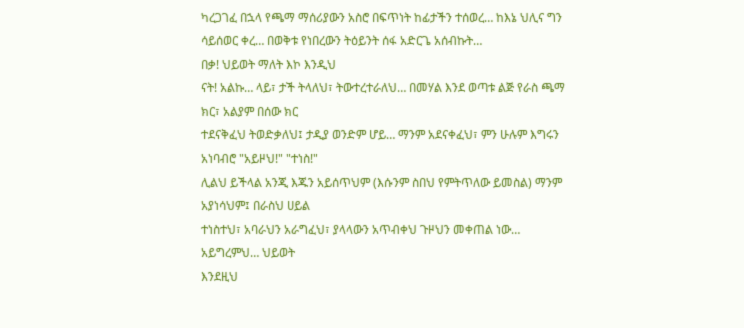ካረጋገፈ በኋላ የጫማ ማሰሪያውን አስሮ በፍጥነት ከፊታችን ተሰወረ… ከእኔ ህሊና ግን
ሳይሰወር ቀረ… በወቅቱ የነበረውን ትዕይንት ሰፋ አድርጌ አሰብኩት…
በቃ! ህይወት ማለት እኮ እንዲህ
ናት! አልኩ… ላይ፣ ታች ትላለህ፣ ትውተረተራለህ… በመሃል እንደ ወጣቱ ልጅ የራስ ጫማ ክር፣ አልያም በሰው ክር
ተደናቅፈህ ትወድቃለህ፤ ታዲያ ወንድም ሆይ… ማንም አደናቀፈህ፣ ምን ሁሉም እግሩን አነባብሮ "አይዞህ!" "ተነስ!"
ሊልህ ይችላል አንጂ እጁን አይሰጥህም (እሱንም ስበህ የምትጥለው ይመስል) ማንም አያነሳህም፤ በራስህ ሀይል
ተነስተህ፣ አባራህን አራግፈህ፣ ያላላውን አጥብቀህ ጉዞህን መቀጠል ነው…
አይግረምህ… ህይወት
እንደዚህ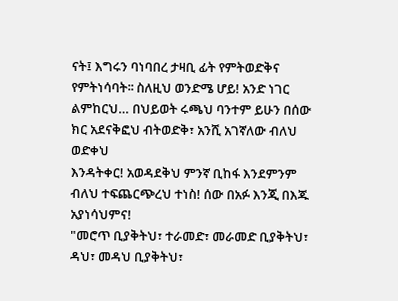ናት፤ እግሩን ባነባበረ ታዛቢ ፊት የምትወድቅና የምትነሳባት፡፡ ስለዚህ ወንድሜ ሆይ! አንድ ነገር
ልምከርህ… በህይወት ሩጫህ ባንተም ይሁን በሰው ክር አደናቅፎህ ብትወድቅ፣ አንሺ አገኛለው ብለህ ወድቀህ
እንዳትቀር! አወዳደቅህ ምንኛ ቢከፋ እንደምንም ብለህ ተፍጨርጭረህ ተነስ! ሰው በአፉ እንጂ በእጁ አያነሳህምና!
"መሮጥ ቢያቅትህ፣ ተራመድ፣ መራመድ ቢያቅትህ፣ ዳህ፣ መዳህ ቢያቅትህ፣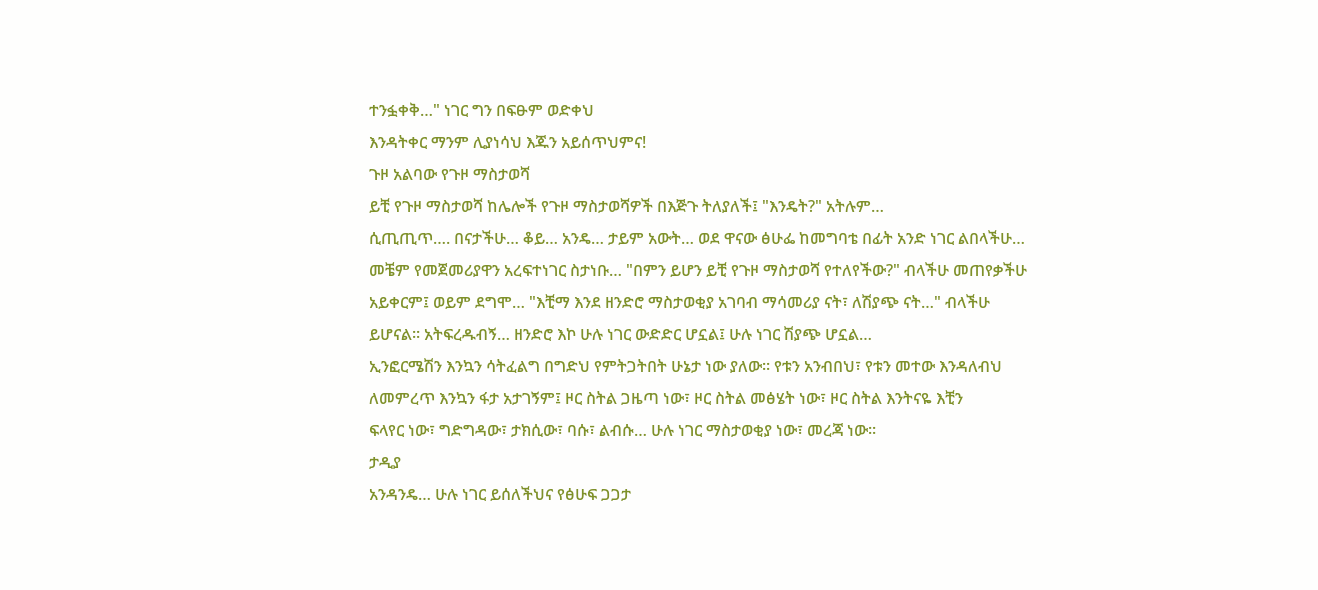ተንፏቀቅ…" ነገር ግን በፍፁም ወድቀህ
እንዳትቀር ማንም ሊያነሳህ እጁን አይሰጥህምና!
ጉዞ አልባው የጉዞ ማስታወሻ
ይቺ የጉዞ ማስታወሻ ከሌሎች የጉዞ ማስታወሻዎች በእጅጉ ትለያለች፤ "እንዴት?" አትሉም…
ሲጢጢጥ…. በናታችሁ… ቆይ… አንዴ… ታይም አውት… ወደ ዋናው ፅሁፌ ከመግባቴ በፊት አንድ ነገር ልበላችሁ…
መቼም የመጀመሪያዋን አረፍተነገር ስታነቡ… "በምን ይሆን ይቺ የጉዞ ማስታወሻ የተለየችው?" ብላችሁ መጠየቃችሁ
አይቀርም፤ ወይም ደግሞ… "እቺማ እንደ ዘንድሮ ማስታወቂያ አገባብ ማሳመሪያ ናት፣ ለሽያጭ ናት…" ብላችሁ
ይሆናል፡፡ አትፍረዱብኝ… ዘንድሮ እኮ ሁሉ ነገር ውድድር ሆኗል፤ ሁሉ ነገር ሽያጭ ሆኗል…
ኢንፎርሜሽን እንኳን ሳትፈልግ በግድህ የምትጋትበት ሁኔታ ነው ያለው፡፡ የቱን አንብበህ፣ የቱን መተው እንዳለብህ
ለመምረጥ እንኳን ፋታ አታገኝም፤ ዞር ስትል ጋዜጣ ነው፣ ዞር ስትል መፅሄት ነው፣ ዞር ስትል እንትናዬ እቺን
ፍላየር ነው፣ ግድግዳው፣ ታክሲው፣ ባሱ፣ ልብሱ… ሁሉ ነገር ማስታወቂያ ነው፣ መረጃ ነው፡፡
ታዲያ
አንዳንዴ… ሁሉ ነገር ይሰለችህና የፅሁፍ ጋጋታ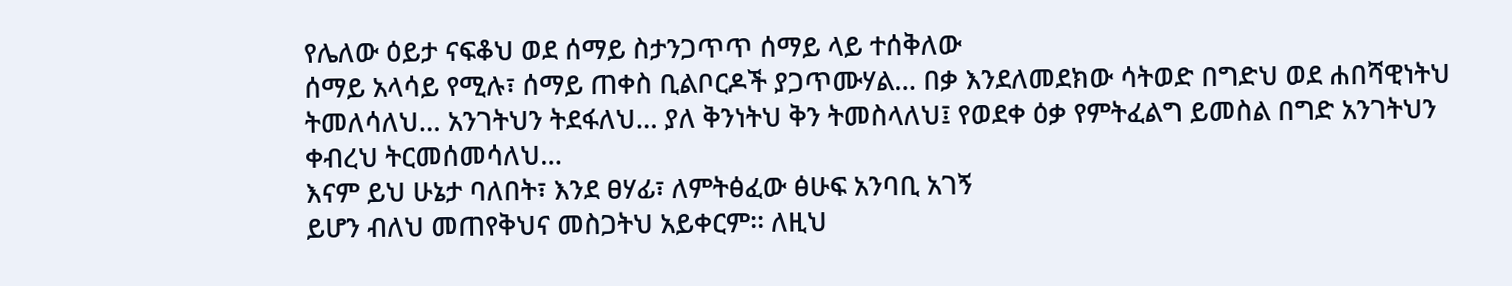የሌለው ዕይታ ናፍቆህ ወደ ሰማይ ስታንጋጥጥ ሰማይ ላይ ተሰቅለው
ሰማይ አላሳይ የሚሉ፣ ሰማይ ጠቀስ ቢልቦርዶች ያጋጥሙሃል… በቃ እንደለመደክው ሳትወድ በግድህ ወደ ሐበሻዊነትህ
ትመለሳለህ… አንገትህን ትደፋለህ… ያለ ቅንነትህ ቅን ትመስላለህ፤ የወደቀ ዕቃ የምትፈልግ ይመስል በግድ አንገትህን
ቀብረህ ትርመሰመሳለህ…
እናም ይህ ሁኔታ ባለበት፣ እንደ ፀሃፊ፣ ለምትፅፈው ፅሁፍ አንባቢ አገኝ
ይሆን ብለህ መጠየቅህና መስጋትህ አይቀርም፡፡ ለዚህ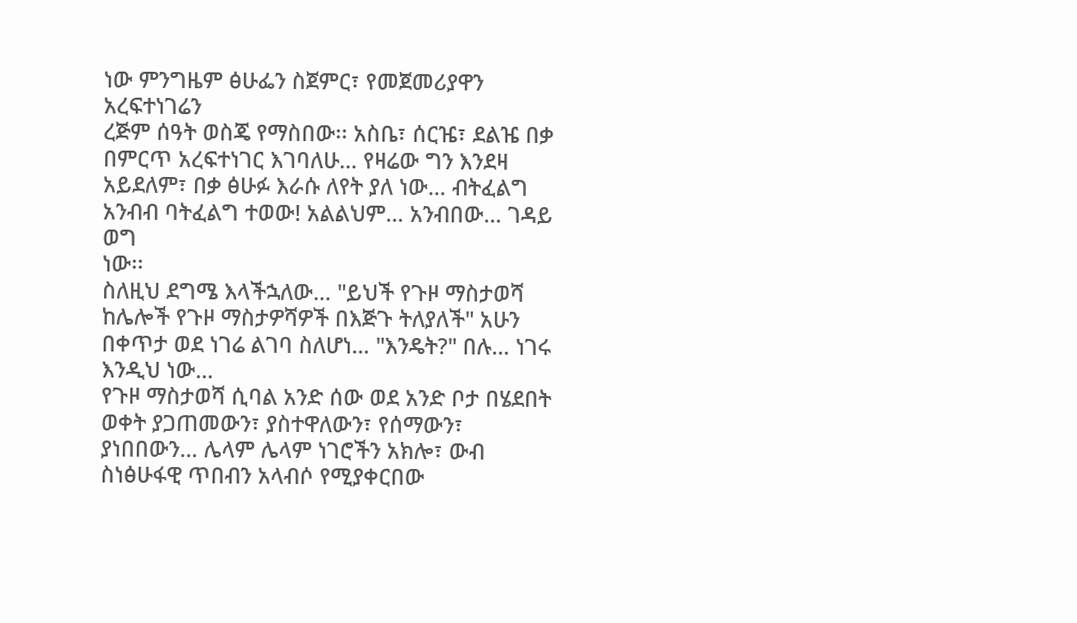ነው ምንግዜም ፅሁፌን ስጀምር፣ የመጀመሪያዋን አረፍተነገሬን
ረጅም ሰዓት ወስጄ የማስበው፡፡ አስቤ፣ ሰርዤ፣ ደልዤ በቃ በምርጥ አረፍተነገር እገባለሁ… የዛሬው ግን እንደዛ
አይደለም፣ በቃ ፅሁፉ እራሱ ለየት ያለ ነው… ብትፈልግ አንብብ ባትፈልግ ተወው! አልልህም… አንብበው… ገዳይ ወግ
ነው፡፡
ስለዚህ ደግሜ እላችኋለው… "ይህች የጉዞ ማስታወሻ ከሌሎች የጉዞ ማስታዎሻዎች በእጅጉ ትለያለች" አሁን በቀጥታ ወደ ነገሬ ልገባ ስለሆነ… "እንዴት?" በሉ… ነገሩ እንዲህ ነው…
የጉዞ ማስታወሻ ሲባል አንድ ሰው ወደ አንድ ቦታ በሄደበት ወቀት ያጋጠመውን፣ ያስተዋለውን፣ የሰማውን፣
ያነበበውን… ሌላም ሌላም ነገሮችን አክሎ፣ ውብ ስነፅሁፋዊ ጥበብን አላብሶ የሚያቀርበው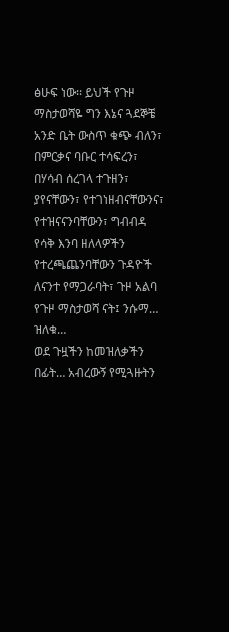ፅሁፍ ነው፡፡ ይህች የጉዞ
ማስታወሻዬ ግን እኔና ጓደኞቼ አንድ ቤት ውስጥ ቁጭ ብለን፣ በምርቃና ባቡር ተሳፍረን፣ በሃሳብ ሰረገላ ተጉዘን፣
ያየናቸውን፣ የተገነዘብናቸውንና፣ የተዝናናንባቸውን፣ ግብብዳ የሳቅ እንባ ዘለላዎችን የተረጫጨንባቸውን ጉዳዮች
ለናንተ የማጋራባት፣ ጉዞ አልባ የጉዞ ማስታወሻ ናት፤ ንሱማ… ዝለቁ…
ወደ ጉዟችን ከመዝለቃችን በፊት… አብረውኝ የሚጓዙትን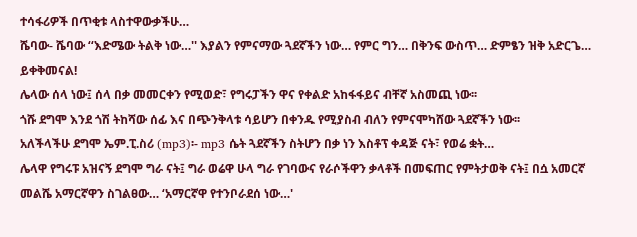ተሳፋሪዎች በጥቂቱ ላስተዋውቃችሁ…
ሼባው- ሼባው ‘‘እድሜው ትልቅ ነው…'' እያልን የምናማው ጓደኛችን ነው… የምር ግን… በቅንፍ ውስጥ… ድምፄን ዝቅ አድርጌ… ይቀቅመናል!
ሌላው ሰላ ነው፤ ሰላ በቃ መመርቀን የሚወድ፣ የግሩፓችን ዋና የቀልድ አከፋፋይና ብቸኛ አስመጪ ነው፡፡
ጎሹ ደግሞ እንደ ጎሽ ትከሻው ሰፊ እና በጭንቅላቱ ሳይሆን በቀንዱ የሚያስብ ብለን የምናሞካሸው ጓደኛችን ነው፡፡
አለችላችሁ ደግሞ ኤም.ፒ.ስሪ (mp3)፡- mp3 ሴት ጓደኛችን ስትሆን በቃ ነን እስቶፕ ቀዳጅ ናት፣ የወሬ ቋት…
ሌላዋ የግሩፑ አዝናኝ ደግሞ ግራ ናት፤ ግራ ወሬዋ ሁላ ግራ የገባውና የራሶችዋን ቃላቶች በመፍጠር የምትታወቅ ናት፤ በሷ አመርኛ መልሼ አማርኛዋን ስገልፀው… ‘አማርኛዋ የተንቦራደሰ ነው…'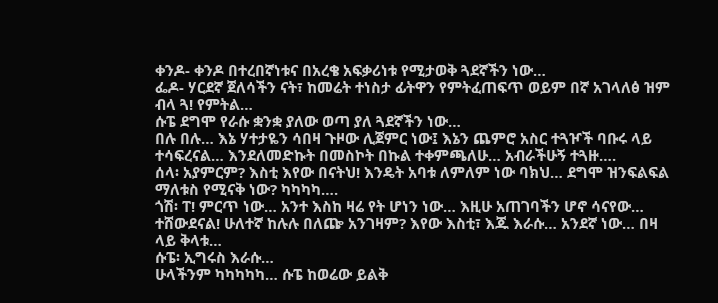ቀንዶ- ቀንዶ በተረበኛነቱና በአረቄ አፍቃሪነቱ የሚታወቅ ጓደኛችን ነው…
ፌዶ- ሃርደኛ ጀለሳችን ናት፣ ከመሬት ተነስታ ፊትዋን የምትፈጠፍጥ ወይም በኛ አገላለፅ ዝም ብላ ጓ! የምትል…
ሱፔ ደግሞ የራሱ ቋንቋ ያለው ወጣ ያለ ጓደኛችን ነው…
በሉ በሉ… እኔ ሃተታዬን ሳበዛ ጉዞው ሊጀምር ነው፤ እኔን ጨምሮ አስር ተጓዦች ባቡሩ ላይ ተሳፍረናል… እንደለመድኩት በመስኮት በኩል ተቀምጫለሁ… አብራችሁኝ ተጓዙ….
ሰላ፡ አያምርም? እስቲ እየው በናትህ! እንዴት አባቱ ለምለም ነው ባክህ… ደግሞ ዝንፍልፍል ማለቱስ የሚናቅ ነው? ካካካካ….
ጎሽ፡ ፐ! ምርጥ ነው… አንተ እስከ ዛሬ የት ሆነን ነው… እዚሁ አጠገባችን ሆኖ ሳናየው… ተሸውደናል! ሁለተኛ ከሉሉ በለጬ አንገዛም? እየው እስቲ፣ እጁ እራሱ… አንደኛ ነው… በዛ ላይ ቅላቱ…
ሱፔ፡ ኢግሩስ እራሱ…
ሁላችንም ካካካካካ… ሱፔ ከወሬው ይልቅ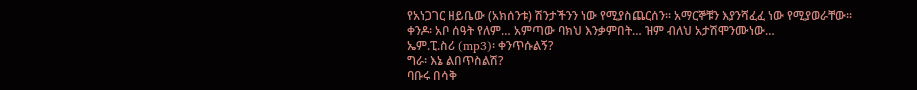የአነጋገር ዘይቤው (አክሰንቱ) ሽንታችንን ነው የሚያስጨርሰን፡፡ አማርኞቹን እያንሻፈፈ ነው የሚያወራቸው፡፡
ቀንዶ፡ አቦ ሰዓት የለም… አምጣው ባክህ እንቃምበት… ዝም ብለህ አታሽሞንሙነው…
ኤም.ፒ.ስሪ (mp3)፡ ቀንጥሱልኝ?
ግራ፡ እኔ ልበጥስልሽ?
ባቡሩ በሳቅ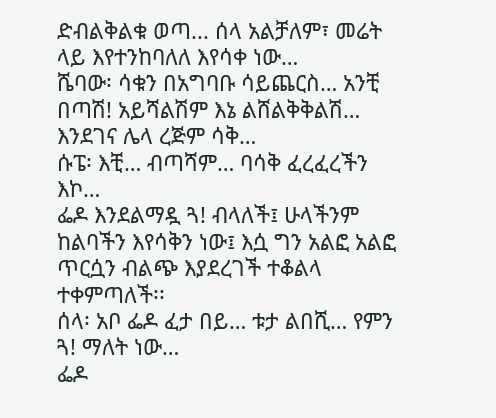ድብልቅልቁ ወጣ... ሰላ አልቻለም፣ መሬት ላይ እየተንከባለለ እየሳቀ ነው…
ሼባው፡ ሳቁን በአግባቡ ሳይጨርስ… አንቺ በጣሽ! አይሻልሽም እኔ ልሸልቅቅልሽ…
እንደገና ሌላ ረጅም ሳቅ…
ሱፔ፡ እቺ… ብጣሻም… ባሳቅ ፈረፈረችን እኮ…
ፌዶ እንደልማዷ ጓ! ብላለች፤ ሁላችንም ከልባችን እየሳቅን ነው፤ እሷ ግን አልፎ አልፎ ጥርሷን ብልጭ እያደረገች ተቆልላ ተቀምጣለች፡፡
ሰላ፡ አቦ ፌዶ ፈታ በይ… ቱታ ልበሺ… የምን ጓ! ማለት ነው…
ፌዶ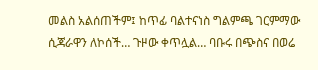መልስ አልሰጠችም፤ ከጥፊ ባልተናነስ ግልምጫ ገርምማው ሲጃራዋን ለኮሰች… ጉዞው ቀጥሏል… ባቡሩ በጭስና በወሬ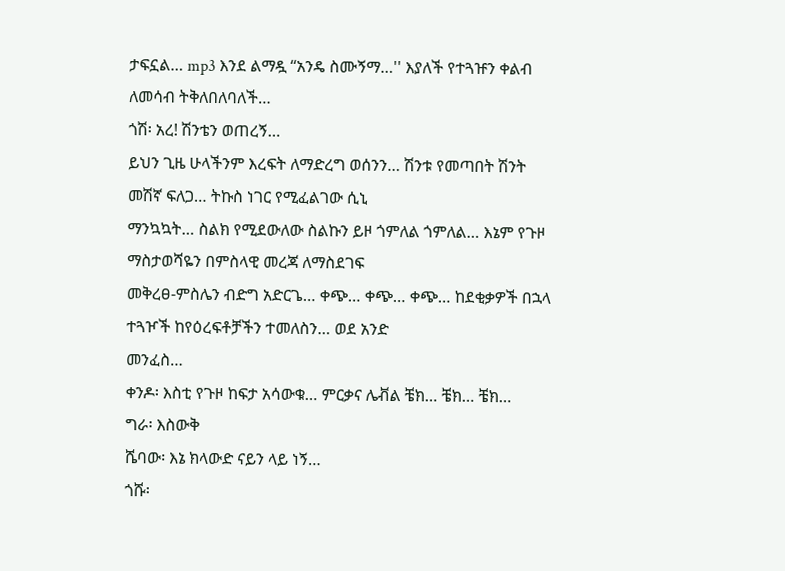ታፍኗል… mp3 እንደ ልማዷ ‘‘አንዴ ስሙኝማ…'' እያለች የተጓዡን ቀልብ ለመሳብ ትቅለበለባለች…
ጎሽ፡ አረ! ሽንቴን ወጠረኝ…
ይህን ጊዜ ሁላችንም እረፍት ለማድረግ ወሰንን… ሽንቱ የመጣበት ሽንት መሽኛ ፍለጋ… ትኩስ ነገር የሚፈልገው ሲኒ
ማንኳኳት… ስልክ የሚደውለው ስልኩን ይዞ ጎምለል ጎምለል… እኔም የጉዞ ማስታወሻዬን በምስላዊ መረጃ ለማስደገፍ
መቅረፀ-ምስሌን ብድግ አድርጌ… ቀጭ… ቀጭ… ቀጭ… ከደቂቃዎች በኋላ ተጓዦች ከየዕረፍቶቻችን ተመለስን… ወደ አንድ
መንፈስ…
ቀንዶ፡ እስቲ የጉዞ ከፍታ አሳውቁ… ምርቃና ሌቭል ቼክ… ቼክ… ቼክ…
ግራ፡ እስውቅ
ሼባው፡ እኔ ክላውድ ናይን ላይ ነኝ…
ጎሹ፡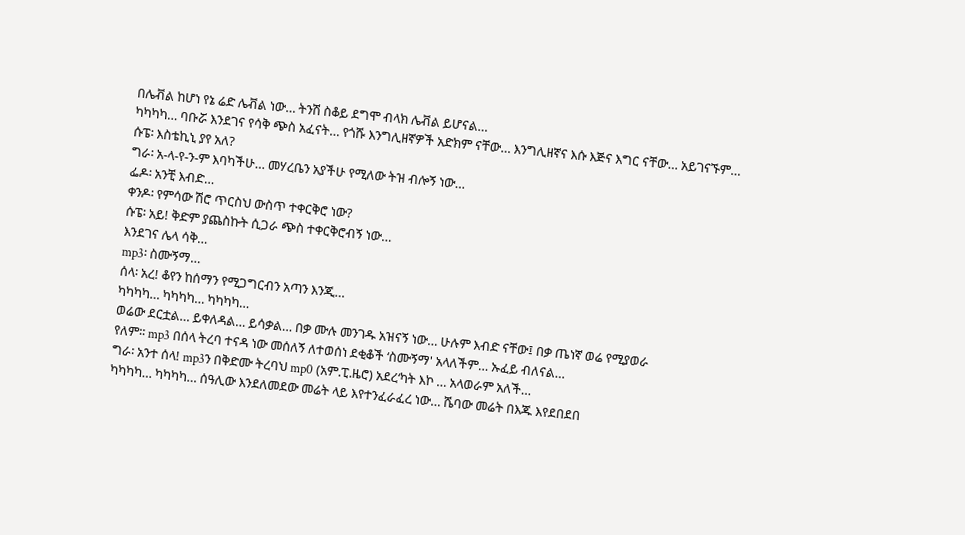በሌቭል ከሆነ የኔ ሬድ ሌቭል ነው… ትንሽ ስቆይ ደግሞ ብላክ ሌቭል ይሆናል…
ካካካካ… ባቡሯ እንደገና የሳቅ ጭስ አፈናት… የጎሹ እንግሊዘኛዎች አድክም ናቸው… እንግሊዘኛና እሱ እጅና እግር ናቸው… አይገናኙም…
ሱፔ፡ እስቴኪኒ ያየ አለ?
ግራ፡ አ-ላ-የ-ን-ም እባካችሁ… መሃረቤን አያችሁ የሚለው ትዝ ብሎኝ ነው…
ፌዶ፡ አንቺ እብድ…
ቀንዶ፡ የምሳው ሽሮ ጥርስህ ውስጥ ተቀርቅሮ ነው?
ሱፔ፡ አይ! ቅድም ያጨስኩት ሲጋራ ጭስ ተቀርቅሮብኝ ነው…
እንደገና ሌላ ሳቅ…
mp3፡ ስሙኝማ…
ሰላ፡ አረ! ቆየን ከሰማን የሚጋግርብን አጣን እንጂ…
ካካካካ… ካካካካ… ካካካካ…
ወሬው ደርቷል… ይቀለዳል… ይሳቃል… በቃ ሙሉ መንገዱ አዝናኝ ነው… ሁሉም እብድ ናቸው፤ በቃ ጤነኛ ወሬ የሚያወራ
የለም፡፡ mp3 በሰላ ትረባ ተናዳ ነው መሰለኝ ለተወሰነ ደቂቆች ‘ስሙኝማ' አላለችም… ኡፈይ ብለናል…
ግራ፡ አንተ ሰላ! mp3ን በቅድሙ ትረባህ mp0 (አም.ፒ.ዜሮ) አደረ‘ካት እኮ … አላወራም አለች…
ካካካካ… ካካካካ… ሰዓሊው እንደለመደው መሬት ላይ እየተንፈራፈረ ነው… ሼባው መሬት በእጁ እየደበደበ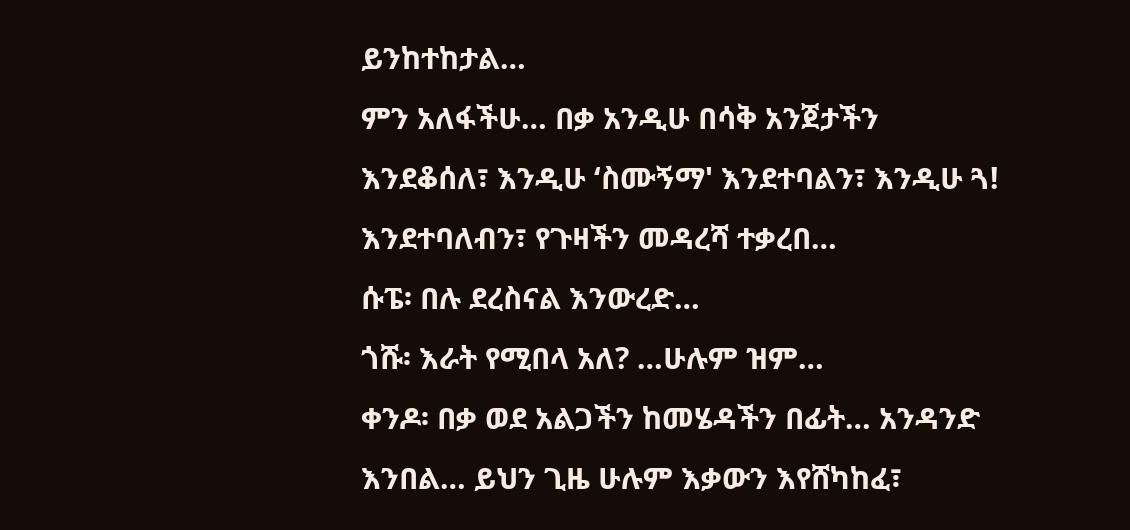ይንከተከታል…
ምን አለፋችሁ… በቃ አንዲሁ በሳቅ አንጀታችን እንደቆሰለ፣ እንዲሁ ‘ስሙኝማ' እንደተባልን፣ እንዲሁ ጓ! እንደተባለብን፣ የጉዛችን መዳረሻ ተቃረበ…
ሱፔ፡ በሉ ደረስናል እንውረድ…
ጎሹ፡ እራት የሚበላ አለ? …ሁሉም ዝም…
ቀንዶ፡ በቃ ወደ አልጋችን ከመሄዳችን በፊት… አንዳንድ እንበል… ይህን ጊዜ ሁሉም እቃውን እየሸካከፈ፣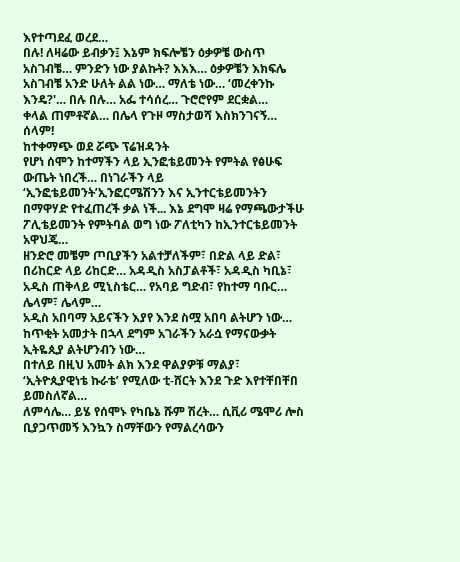እየተጣደፈ ወረደ…
በሉ! ለዛሬው ይብቃን፤ እኔም ክፍሎቼን ዕቃዎቼ ውስጥ አስገብቼ… ምንድን ነው ያልኩት? እእእ… ዕቃዎቼን እክፍሌ
አስገብቼ አንድ ሁለት ልል ነው… ማለቴ ነው… ‘መረቀንኩ እንዴ?'… በሉ በሉ… አፌ ተሳሰረ… ጉሮሮየም ደርቋል…
ቀላል ጠምቶኛል… በሌላ የጉዞ ማስታወሻ እስክንገናኝ… ሰላም!
ከተቀማጭ ወደ ሯጭ ፕሬዝዳንት
የሆነ ሰሞን ከተማችን ላይ ኢንፎቴይመንት የምትል የፅሁፍ ውጤት ነበረች… በነገራችን ላይ
‘ኢንፎቴይመንት’ኢንፎርሜሽንን እና ኢንተርቴይመንትን በማዋሃድ የተፈጠረች ቃል ነች... እኔ ደግሞ ዛሬ የማጫውታችሁ
ፖሊቴይመንት የምትባል ወግ ነው ፖለቲካን ከኢንተርቴይመንት አዋህጄ…
ዘንድሮ መቼም ጦቢያችን አልተቻለችም፣ በድል ላይ ድል፣ በሪከርድ ላይ ሪከርድ… አዳዲስ አስፓልቶች፣ አዳዲስ ካቢኔ፣ አዲስ ጠቅላይ ሚኒስቴር… የአባይ ግድብ፣ የከተማ ባቡር… ሌላም፣ ሌላም…
አዲስ አበባማ አይናችን እያየ እንደ ስሟ አበባ ልትሆን ነው… ከጥቂት አመታት በኋላ ደግም አገራችን አራሷ የማናውቃት ኢትዬጲያ ልትሆንብን ነው…
በተለይ በዚህ አመት ልክ እንደ ዋልያዎቹ ማልያ፣ ‘ኢትዮጲያዊነቴ ኩራቴ’ የሚለው ቲ-ሸርት እንደ ጉድ እየተቸበቸበ ይመስለኛል…
ለምሳሌ… ይሄ የሰሞኑ የካቤኔ ሹም ሽረት… ሲቪሪ ሜሞሪ ሎስ ቢያጋጥመኝ እንኳን ስማቸውን የማልረሳውን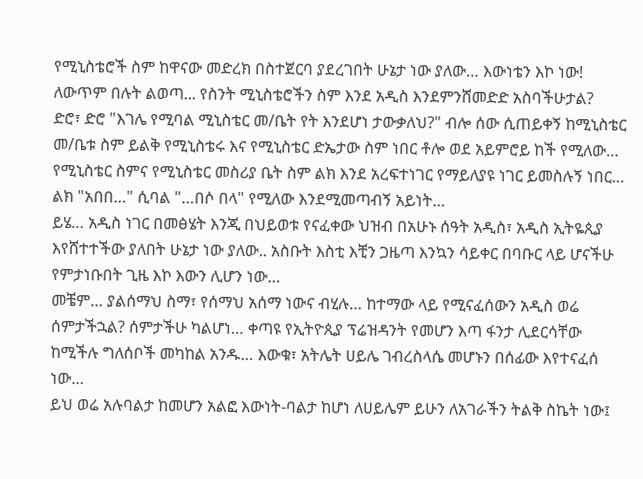የሚኒስቴሮች ስም ከዋናው መድረክ በስተጀርባ ያደረገበት ሁኔታ ነው ያለው… እውነቴን እኮ ነው! ለውጥም በሉት ልወጣ... የስንት ሚኒስቴሮችን ስም እንደ አዲስ እንደምንሸመድድ አስባችሁታል?
ድሮ፣ ድሮ "እገሌ የሚባል ሚኒስቴር መ/ቤት የት እንደሆነ ታውቃለህ?" ብሎ ሰው ሲጠይቀኝ ከሚኒስቴር መ/ቤቱ ስም ይልቅ የሚኒስቴሩ እና የሚኒስቴር ድኤታው ስም ነበር ቶሎ ወደ አይምሮይ ከች የሚለው… የሚኒስቴር ስምና የሚኒስቴር መስሪያ ቤት ስም ልክ እንደ አረፍተነገር የማይለያዩ ነገር ይመስሉኝ ነበር… ልክ "አበበ…" ሲባል "…በሶ በላ" የሚለው እንደሚመጣብኝ አይነት…
ይሄ… አዲስ ነገር በመፅሄት እንጂ በህይወቱ የናፈቀው ህዝብ በአሁኑ ሰዓት አዲስ፣ አዲስ ኢትዬጲያ እየሸተተችው ያለበት ሁኔታ ነው ያለው.. አስቡት እስቲ እቺን ጋዜጣ እንኳን ሳይቀር በባቡር ላይ ሆናችሁ የምታነቡበት ጊዜ እኮ እውን ሊሆን ነው…
መቼም… ያልሰማህ ስማ፣ የሰማህ አሰማ ነውና ብሂሉ… ከተማው ላይ የሚናፈሰውን አዲስ ወሬ ሰምታችኋል? ሰምታችሁ ካልሆነ… ቀጣዩ የኢትዮጲያ ፕሬዝዳንት የመሆን እጣ ፋንታ ሊደርሳቸው ከሚችሉ ግለሰቦች መካከል አንዱ… እውቁ፣ አትሌት ሀይሌ ገብረስላሴ መሆኑን በሰፊው እየተናፈሰ ነው…
ይህ ወሬ አሉባልታ ከመሆን አልፎ እውነት-ባልታ ከሆነ ለሀይሌም ይሁን ለአገራችን ትልቅ ስኬት ነው፤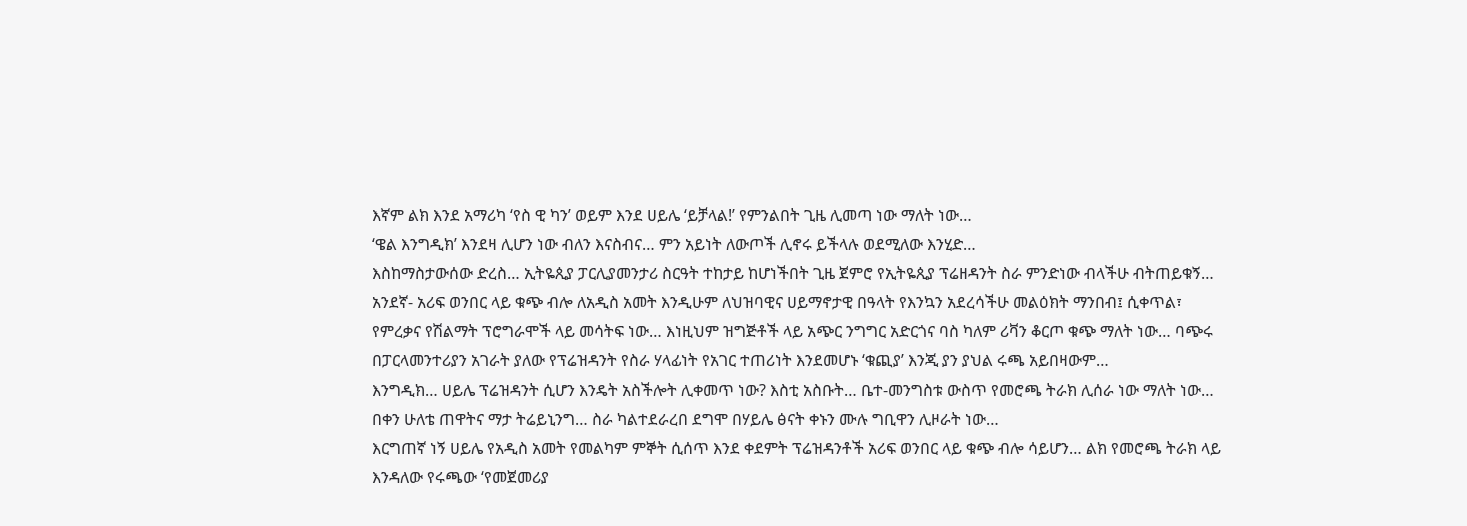እኛም ልክ እንደ አማሪካ ‘የስ ዊ ካን’ ወይም እንደ ሀይሌ ‘ይቻላል!’ የምንልበት ጊዜ ሊመጣ ነው ማለት ነው…
‘ዌል እንግዲክ’ እንደዛ ሊሆን ነው ብለን እናስብና… ምን አይነት ለውጦች ሊኖሩ ይችላሉ ወደሚለው እንሂድ…
እስከማስታውሰው ድረስ… ኢትዬጲያ ፓርሊያመንታሪ ስርዓት ተከታይ ከሆነችበት ጊዜ ጀምሮ የኢትዬጲያ ፕሬዘዳንት ስራ ምንድነው ብላችሁ ብትጠይቁኝ… አንደኛ- አሪፍ ወንበር ላይ ቁጭ ብሎ ለአዲስ አመት እንዲሁም ለህዝባዊና ሀይማኖታዊ በዓላት የእንኳን አደረሳችሁ መልዕክት ማንበብ፤ ሲቀጥል፣ የምረቃና የሽልማት ፕሮግራሞች ላይ መሳትፍ ነው… እነዚህም ዝግጅቶች ላይ አጭር ንግግር አድርጎና ባስ ካለም ሪቫን ቆርጦ ቁጭ ማለት ነው… ባጭሩ በፓርላመንተሪያን አገራት ያለው የፕሬዝዳንት የስራ ሃላፊነት የአገር ተጠሪነት እንደመሆኑ ‘ቁጪያ’ እንጂ ያን ያህል ሩጫ አይበዛውም…
እንግዲክ… ሀይሌ ፕሬዝዳንት ሲሆን እንዴት አስችሎት ሊቀመጥ ነው? እስቲ አስቡት… ቤተ-መንግስቱ ውስጥ የመሮጫ ትራክ ሊሰራ ነው ማለት ነው… በቀን ሁለቴ ጠዋትና ማታ ትሬይኒንግ… ስራ ካልተደራረበ ደግሞ በሃይሌ ፅናት ቀኑን ሙሉ ግቢዋን ሊዞራት ነው…
እርግጠኛ ነኝ ሀይሌ የአዲስ አመት የመልካም ምኞት ሲሰጥ እንደ ቀደምት ፕሬዝዳንቶች አሪፍ ወንበር ላይ ቁጭ ብሎ ሳይሆን… ልክ የመሮጫ ትራክ ላይ እንዳለው የሩጫው ‘የመጀመሪያ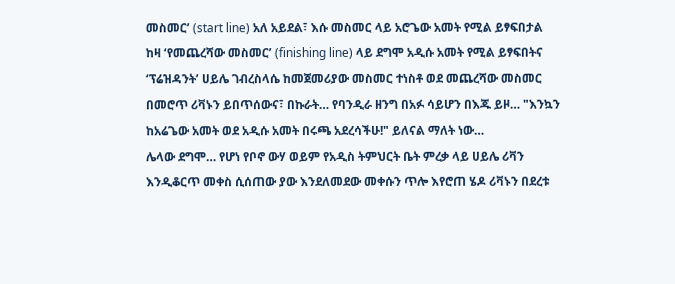መስመር’ (start line) አለ አይደል፣ እሱ መስመር ላይ አሮጌው አመት የሚል ይፃፍበታል ከዛ ‘የመጨረሻው መስመር’ (finishing line) ላይ ደግሞ አዲሱ አመት የሚል ይፃፍበትና ‘ፕሬዝዳንት’ ሀይሌ ገብረስላሴ ከመጀመሪያው መስመር ተነስቶ ወደ መጨረሻው መስመር በመሮጥ ሪቫኑን ይበጥሰውና፣ በኩራት… የባንዲራ ዘንግ በአፉ ሳይሆን በእጁ ይዞ… "እንኳን ከአሬጌው አመት ወደ አዲሱ አመት በሩጫ አደረሳችሁ!" ይለናል ማለት ነው…
ሌላው ደግሞ… የሆነ የቦኖ ውሃ ወይም የአዲስ ትምህርት ቤት ምረቃ ላይ ሀይሌ ሪቫን እንዲቆርጥ መቀስ ሲሰጠው ያው እንደለመደው መቀሱን ጥሎ እየሮጠ ሄዶ ሪቫኑን በደረቱ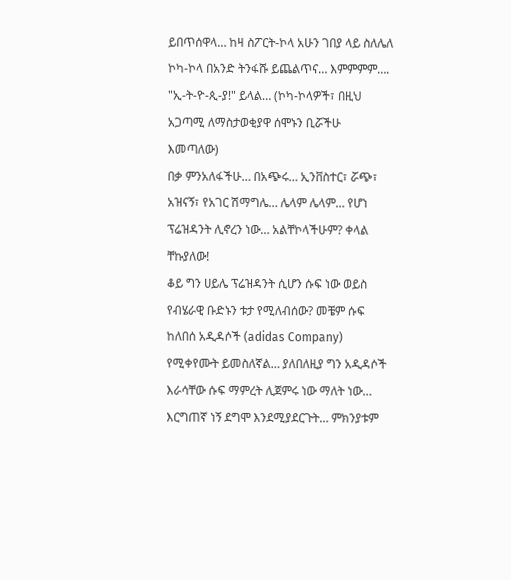ይበጥሰዋላ… ከዛ ስፖርት-ኮላ አሁን ገበያ ላይ ስለሌለ ኮካ-ኮላ በአንድ ትንፋሹ ይጨልጥና… እምምምም…. "ኢ-ት-ዮ-ጲ-ያ!" ይላል… (ኮካ-ኮላዎች፣ በዚህ አጋጣሚ ለማስታወቂያዋ ሰሞኑን ቢሯችሁ እመጣለው)
በቃ ምንአለፋችሁ… በአጭሩ… ኢንቨስተር፣ ሯጭ፣ አዝናኝ፣ የአገር ሽማግሌ… ሌላም ሌላም… የሆነ ፕሬዝዳንት ሊኖረን ነው… አልቸኮላችሁም? ቀላል ቸኩያለው!
ቆይ ግን ሀይሌ ፕሬዝዳንት ሲሆን ሱፍ ነው ወይስ የብሄራዊ ቡድኑን ቱታ የሚለብሰው? መቼም ሱፍ ከለበሰ አዲዳሶች (adidas Company) የሚቀየሙት ይመስለኛል… ያለበለዚያ ግን አዲዳሶች እራሳቸው ሱፍ ማምረት ሊጀምሩ ነው ማለት ነው… እርግጠኛ ነኝ ደግሞ እንደሚያደርጉት… ምክንያቱም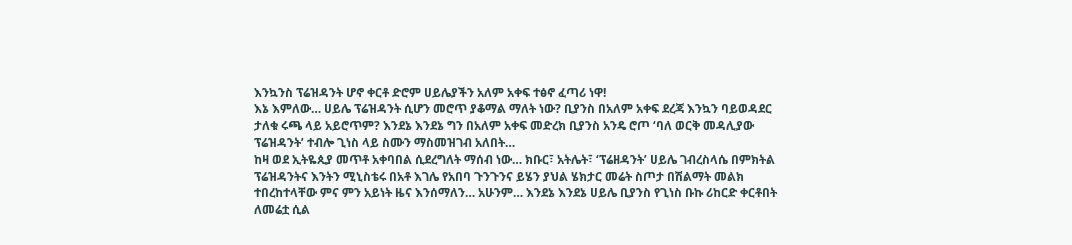እንኳንስ ፕሬዝዳንት ሆኖ ቀርቶ ድሮም ሀይሌያችን አለም አቀፍ ተፅኖ ፈጣሪ ነዋ!
እኔ እምለው… ሀይሌ ፕሬዝዳንት ሲሆን መሮጥ ያቆማል ማለት ነው? ቢያንስ በአለም አቀፍ ደረጃ እንኳን ባይወዳደር ታለቁ ሩጫ ላይ አይሮጥም? እንደኔ እንደኔ ግን በአለም አቀፍ መድረክ ቢያንስ አንዴ ሮጦ ‘ባለ ወርቅ መዳሊያው ፕሬዝዳንት’ ተብሎ ጊነስ ላይ ስሙን ማስመዝገብ አለበት…
ከዛ ወደ ኢትዬጲያ መጥቶ አቀባበል ሲደረግለት ማሰብ ነው… ክቡር፣ አትሌት፣ ‘ፕሬዘዳንት’ ሀይሌ ገብረስላሴ በምክትል ፕሬዝዳንትና እንትን ሚኒስቴሩ በአቶ እገሌ የአበባ ጉንጉንና ይሄን ያህል ሄክታር መሬት ስጦታ በሽልማት መልክ ተበረከተላቸው ምና ምን አይነት ዜና እንሰማለን… አሁንም… እንደኔ እንደኔ ሀይሌ ቢያንስ የጊነስ ቡኩ ሪከርድ ቀርቶበት ለመሬቷ ሲል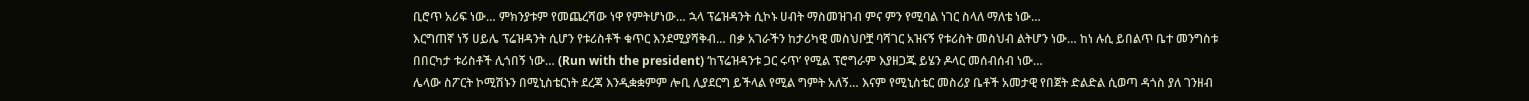ቢሮጥ አሪፍ ነው… ምክንያቱም የመጨረሻው ነዋ የምትሆነው… ኋላ ፕሬዝዳንት ሲኮኑ ሀብት ማስመዝገብ ምና ምን የሚባል ነገር ስላለ ማለቴ ነው…
እርግጠኛ ነኝ ሀይሌ ፕሬዝዳንት ሲሆን የቱሪስቶች ቁጥር እንደሚያሻቅብ… በቃ አገራችን ከታሪካዊ መስህቦቿ ባሻገር አዝናኝ የቱሪስት መስህብ ልትሆን ነው… ከነ ሉሲ ይበልጥ ቤተ መንግስቱ በበርካታ ቱሪስቶች ሊጎበኝ ነው… (Run with the president) ‘ከፕሬዝዳንቱ ጋር ሩጥ’ የሚል ፕሮግራም እያዘጋጁ ይሄን ዶላር መሰብሰብ ነው…
ሌላው ስፖርት ኮሚሽኑን በሚኒስቴርነት ደረጃ እንዲቋቋምም ሎቢ ሊያደርግ ይችላል የሚል ግምት አለኝ… እናም የሚኒስቴር መስሪያ ቤቶች አመታዊ የበጀት ድልድል ሲወጣ ዳጎስ ያለ ገንዘብ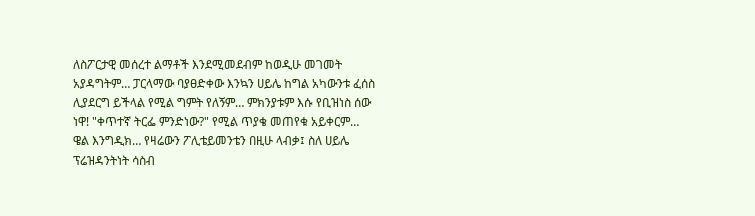ለስፖርታዊ መሰረተ ልማቶች እንደሚመደብም ከወዲሁ መገመት አያዳግትም… ፓርላማው ባያፀድቀው እንኳን ሀይሌ ከግል አካውንቱ ፈሰስ ሊያደርግ ይችላል የሚል ግምት የለኝም… ምክንያቱም እሱ የቢዝነስ ሰው ነዋ! "ቀጥተኛ ትርፌ ምንድነው?" የሚል ጥያቄ መጠየቁ አይቀርም…
ዌል እንግዲክ… የዛሬውን ፖሊቴይመንቴን በዚሁ ላብቃ፤ ስለ ሀይሌ ፕሬዝዳንትነት ሳስብ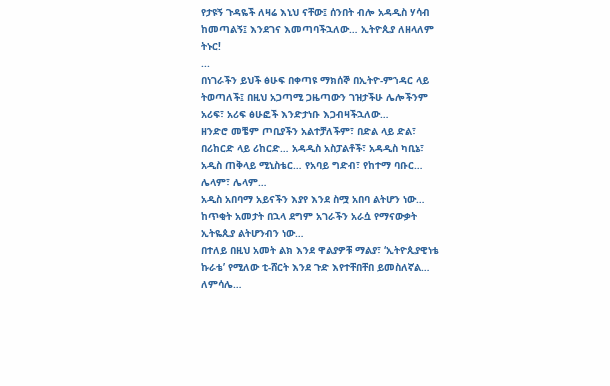የታዩኝ ጉዳዬች ለዛሬ እኒህ ናቸው፤ ሰንበት ብሎ አዳዲስ ሃሳብ ከመጣልኝ፤ እንደገና እመጣባችኋለው… ኢትዮጲያ ለዘላለም ትኑር!
...
በነገራችን ይህች ፅሁፍ በቀጣዩ ማክሰኞ በኢትዮ-ምኀዳር ላይ ትወጣለች፤ በዚህ አጋጣሚ ጋዜጣውን ገዝታችሁ ሌሎችንም አሪፍ፣ አሪፍ ፅሁፎች እንድታነቡ እጋብዛችኋለው…
ዘንድሮ መቼም ጦቢያችን አልተቻለችም፣ በድል ላይ ድል፣ በሪከርድ ላይ ሪከርድ… አዳዲስ አስፓልቶች፣ አዳዲስ ካቢኔ፣ አዲስ ጠቅላይ ሚኒስቴር… የአባይ ግድብ፣ የከተማ ባቡር… ሌላም፣ ሌላም…
አዲስ አበባማ አይናችን እያየ እንደ ስሟ አበባ ልትሆን ነው… ከጥቂት አመታት በኋላ ደግም አገራችን አራሷ የማናውቃት ኢትዬጲያ ልትሆንብን ነው…
በተለይ በዚህ አመት ልክ እንደ ዋልያዎቹ ማልያ፣ ‘ኢትዮጲያዊነቴ ኩራቴ’ የሚለው ቲ-ሸርት እንደ ጉድ እየተቸበቸበ ይመስለኛል…
ለምሳሌ…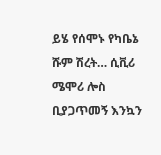ይሄ የሰሞኑ የካቤኔ ሹም ሽረት… ሲቪሪ ሜሞሪ ሎስ ቢያጋጥመኝ እንኳን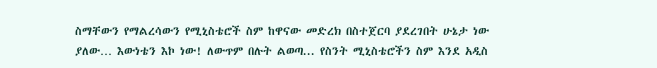ስማቸውን የማልረሳውን የሚኒስቴሮች ስም ከዋናው መድረክ በስተጀርባ ያደረገበት ሁኔታ ነው ያለው… እውነቴን እኮ ነው! ለውጥም በሉት ልወጣ... የስንት ሚኒስቴሮችን ስም እንደ አዲስ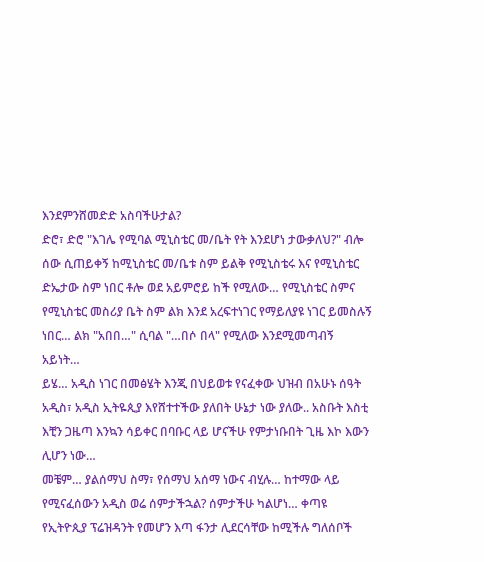እንደምንሸመድድ አስባችሁታል?
ድሮ፣ ድሮ "እገሌ የሚባል ሚኒስቴር መ/ቤት የት እንደሆነ ታውቃለህ?" ብሎ ሰው ሲጠይቀኝ ከሚኒስቴር መ/ቤቱ ስም ይልቅ የሚኒስቴሩ እና የሚኒስቴር ድኤታው ስም ነበር ቶሎ ወደ አይምሮይ ከች የሚለው… የሚኒስቴር ስምና የሚኒስቴር መስሪያ ቤት ስም ልክ እንደ አረፍተነገር የማይለያዩ ነገር ይመስሉኝ ነበር… ልክ "አበበ…" ሲባል "…በሶ በላ" የሚለው እንደሚመጣብኝ አይነት…
ይሄ… አዲስ ነገር በመፅሄት እንጂ በህይወቱ የናፈቀው ህዝብ በአሁኑ ሰዓት አዲስ፣ አዲስ ኢትዬጲያ እየሸተተችው ያለበት ሁኔታ ነው ያለው.. አስቡት እስቲ እቺን ጋዜጣ እንኳን ሳይቀር በባቡር ላይ ሆናችሁ የምታነቡበት ጊዜ እኮ እውን ሊሆን ነው…
መቼም… ያልሰማህ ስማ፣ የሰማህ አሰማ ነውና ብሂሉ… ከተማው ላይ የሚናፈሰውን አዲስ ወሬ ሰምታችኋል? ሰምታችሁ ካልሆነ… ቀጣዩ የኢትዮጲያ ፕሬዝዳንት የመሆን እጣ ፋንታ ሊደርሳቸው ከሚችሉ ግለሰቦች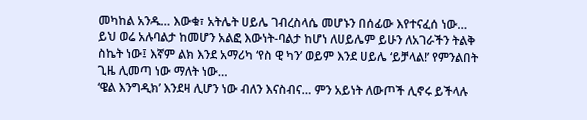መካከል አንዱ… እውቁ፣ አትሌት ሀይሌ ገብረስላሴ መሆኑን በሰፊው እየተናፈሰ ነው…
ይህ ወሬ አሉባልታ ከመሆን አልፎ እውነት-ባልታ ከሆነ ለሀይሌም ይሁን ለአገራችን ትልቅ ስኬት ነው፤ እኛም ልክ እንደ አማሪካ ‘የስ ዊ ካን’ ወይም እንደ ሀይሌ ‘ይቻላል!’ የምንልበት ጊዜ ሊመጣ ነው ማለት ነው…
‘ዌል እንግዲክ’ እንደዛ ሊሆን ነው ብለን እናስብና… ምን አይነት ለውጦች ሊኖሩ ይችላሉ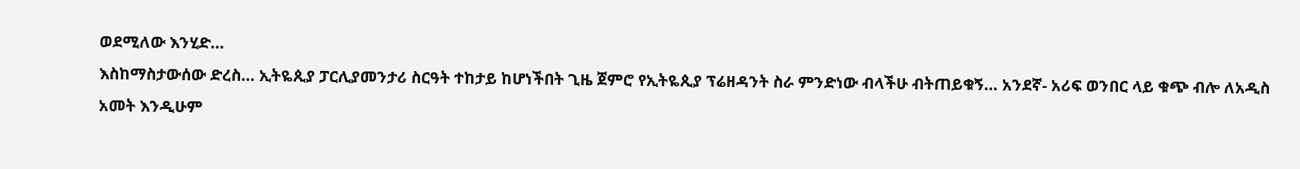ወደሚለው እንሂድ…
እስከማስታውሰው ድረስ… ኢትዬጲያ ፓርሊያመንታሪ ስርዓት ተከታይ ከሆነችበት ጊዜ ጀምሮ የኢትዬጲያ ፕሬዘዳንት ስራ ምንድነው ብላችሁ ብትጠይቁኝ… አንደኛ- አሪፍ ወንበር ላይ ቁጭ ብሎ ለአዲስ አመት እንዲሁም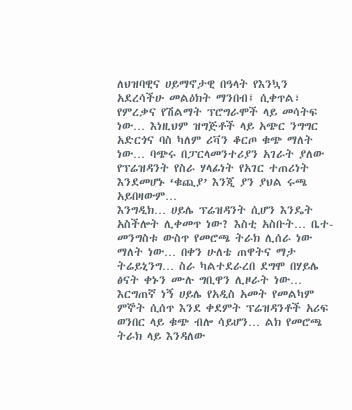ለህዝባዊና ሀይማኖታዊ በዓላት የእንኳን አደረሳችሁ መልዕክት ማንበብ፤ ሲቀጥል፣ የምረቃና የሽልማት ፕሮግራሞች ላይ መሳትፍ ነው… እነዚህም ዝግጅቶች ላይ አጭር ንግግር አድርጎና ባስ ካለም ሪቫን ቆርጦ ቁጭ ማለት ነው… ባጭሩ በፓርላመንተሪያን አገራት ያለው የፕሬዝዳንት የስራ ሃላፊነት የአገር ተጠሪነት እንደመሆኑ ‘ቁጪያ’ እንጂ ያን ያህል ሩጫ አይበዛውም…
እንግዲክ… ሀይሌ ፕሬዝዳንት ሲሆን እንዴት አስችሎት ሊቀመጥ ነው? እስቲ አስቡት… ቤተ-መንግስቱ ውስጥ የመሮጫ ትራክ ሊሰራ ነው ማለት ነው… በቀን ሁለቴ ጠዋትና ማታ ትሬይኒንግ… ስራ ካልተደራረበ ደግሞ በሃይሌ ፅናት ቀኑን ሙሉ ግቢዋን ሊዞራት ነው…
እርግጠኛ ነኝ ሀይሌ የአዲስ አመት የመልካም ምኞት ሲሰጥ እንደ ቀደምት ፕሬዝዳንቶች አሪፍ ወንበር ላይ ቁጭ ብሎ ሳይሆን… ልክ የመሮጫ ትራክ ላይ እንዳለው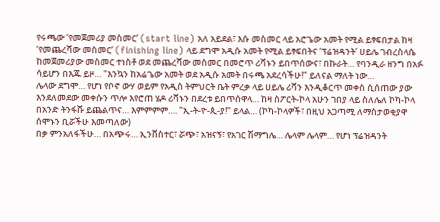የሩጫው ‘የመጀመሪያ መስመር’ (start line) አለ አይደል፣ እሱ መስመር ላይ አሮጌው አመት የሚል ይፃፍበታል ከዛ ‘የመጨረሻው መስመር’ (finishing line) ላይ ደግሞ አዲሱ አመት የሚል ይፃፍበትና ‘ፕሬዝዳንት’ ሀይሌ ገብረስላሴ ከመጀመሪያው መስመር ተነስቶ ወደ መጨረሻው መስመር በመሮጥ ሪቫኑን ይበጥሰውና፣ በኩራት… የባንዲራ ዘንግ በአፉ ሳይሆን በእጁ ይዞ… "እንኳን ከአሬጌው አመት ወደ አዲሱ አመት በሩጫ አደረሳችሁ!" ይለናል ማለት ነው…
ሌላው ደግሞ… የሆነ የቦኖ ውሃ ወይም የአዲስ ትምህርት ቤት ምረቃ ላይ ሀይሌ ሪቫን እንዲቆርጥ መቀስ ሲሰጠው ያው እንደለመደው መቀሱን ጥሎ እየሮጠ ሄዶ ሪቫኑን በደረቱ ይበጥሰዋላ… ከዛ ስፖርት-ኮላ አሁን ገበያ ላይ ስለሌለ ኮካ-ኮላ በአንድ ትንፋሹ ይጨልጥና… እምምምም…. "ኢ-ት-ዮ-ጲ-ያ!" ይላል… (ኮካ-ኮላዎች፣ በዚህ አጋጣሚ ለማስታወቂያዋ ሰሞኑን ቢሯችሁ እመጣለው)
በቃ ምንአለፋችሁ… በአጭሩ… ኢንቨስተር፣ ሯጭ፣ አዝናኝ፣ የአገር ሽማግሌ… ሌላም ሌላም… የሆነ ፕሬዝዳንት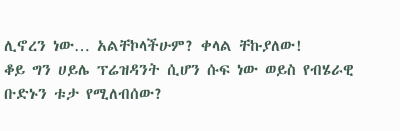ሊኖረን ነው… አልቸኮላችሁም? ቀላል ቸኩያለው!
ቆይ ግን ሀይሌ ፕሬዝዳንት ሲሆን ሱፍ ነው ወይስ የብሄራዊ ቡድኑን ቱታ የሚለብሰው?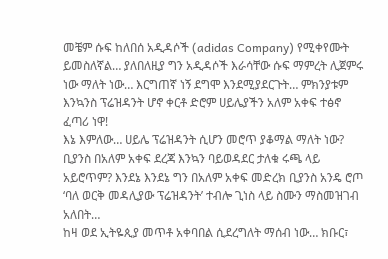መቼም ሱፍ ከለበሰ አዲዳሶች (adidas Company) የሚቀየሙት ይመስለኛል… ያለበለዚያ ግን አዲዳሶች እራሳቸው ሱፍ ማምረት ሊጀምሩ ነው ማለት ነው… እርግጠኛ ነኝ ደግሞ እንደሚያደርጉት… ምክንያቱም እንኳንስ ፕሬዝዳንት ሆኖ ቀርቶ ድሮም ሀይሌያችን አለም አቀፍ ተፅኖ ፈጣሪ ነዋ!
እኔ እምለው… ሀይሌ ፕሬዝዳንት ሲሆን መሮጥ ያቆማል ማለት ነው? ቢያንስ በአለም አቀፍ ደረጃ እንኳን ባይወዳደር ታለቁ ሩጫ ላይ አይሮጥም? እንደኔ እንደኔ ግን በአለም አቀፍ መድረክ ቢያንስ አንዴ ሮጦ ‘ባለ ወርቅ መዳሊያው ፕሬዝዳንት’ ተብሎ ጊነስ ላይ ስሙን ማስመዝገብ አለበት…
ከዛ ወደ ኢትዬጲያ መጥቶ አቀባበል ሲደረግለት ማሰብ ነው… ክቡር፣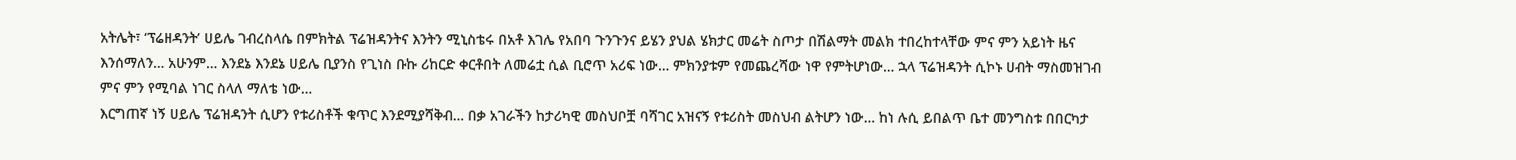አትሌት፣ ‘ፕሬዘዳንት’ ሀይሌ ገብረስላሴ በምክትል ፕሬዝዳንትና እንትን ሚኒስቴሩ በአቶ እገሌ የአበባ ጉንጉንና ይሄን ያህል ሄክታር መሬት ስጦታ በሽልማት መልክ ተበረከተላቸው ምና ምን አይነት ዜና እንሰማለን… አሁንም… እንደኔ እንደኔ ሀይሌ ቢያንስ የጊነስ ቡኩ ሪከርድ ቀርቶበት ለመሬቷ ሲል ቢሮጥ አሪፍ ነው… ምክንያቱም የመጨረሻው ነዋ የምትሆነው… ኋላ ፕሬዝዳንት ሲኮኑ ሀብት ማስመዝገብ ምና ምን የሚባል ነገር ስላለ ማለቴ ነው…
እርግጠኛ ነኝ ሀይሌ ፕሬዝዳንት ሲሆን የቱሪስቶች ቁጥር እንደሚያሻቅብ… በቃ አገራችን ከታሪካዊ መስህቦቿ ባሻገር አዝናኝ የቱሪስት መስህብ ልትሆን ነው… ከነ ሉሲ ይበልጥ ቤተ መንግስቱ በበርካታ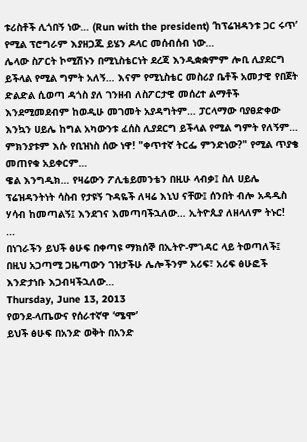ቱሪስቶች ሊጎበኝ ነው… (Run with the president) ‘ከፕሬዝዳንቱ ጋር ሩጥ’ የሚል ፕሮግራም እያዘጋጁ ይሄን ዶላር መሰብሰብ ነው…
ሌላው ስፖርት ኮሚሽኑን በሚኒስቴርነት ደረጃ እንዲቋቋምም ሎቢ ሊያደርግ ይችላል የሚል ግምት አለኝ… እናም የሚኒስቴር መስሪያ ቤቶች አመታዊ የበጀት ድልድል ሲወጣ ዳጎስ ያለ ገንዘብ ለስፖርታዊ መሰረተ ልማቶች እንደሚመደብም ከወዲሁ መገመት አያዳግትም… ፓርላማው ባያፀድቀው እንኳን ሀይሌ ከግል አካውንቱ ፈሰስ ሊያደርግ ይችላል የሚል ግምት የለኝም… ምክንያቱም እሱ የቢዝነስ ሰው ነዋ! "ቀጥተኛ ትርፌ ምንድነው?" የሚል ጥያቄ መጠየቁ አይቀርም…
ዌል እንግዲክ… የዛሬውን ፖሊቴይመንቴን በዚሁ ላብቃ፤ ስለ ሀይሌ ፕሬዝዳንትነት ሳስብ የታዩኝ ጉዳዬች ለዛሬ እኒህ ናቸው፤ ሰንበት ብሎ አዳዲስ ሃሳብ ከመጣልኝ፤ እንደገና እመጣባችኋለው… ኢትዮጲያ ለዘላለም ትኑር!
...
በነገራችን ይህች ፅሁፍ በቀጣዩ ማክሰኞ በኢትዮ-ምኀዳር ላይ ትወጣለች፤ በዚህ አጋጣሚ ጋዜጣውን ገዝታችሁ ሌሎችንም አሪፍ፣ አሪፍ ፅሁፎች እንድታነቡ እጋብዛችኋለው…
Thursday, June 13, 2013
የወንደ-ላጤውና የሰራተኛዋ ‘ሜሞ’
ይህች ፅሁፍ በአንድ ወቅት በአንድ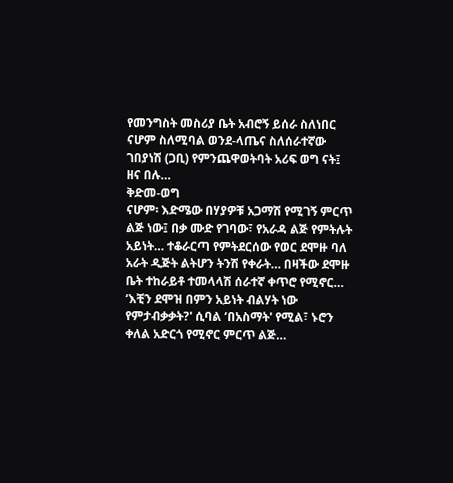የመንግስት መስሪያ ቤት አብሮኝ ይሰራ ስለነበር ናሆም ስለሚባል ወንደ-ላጤና ስለሰራተኛው ገበያነሽ (ጋቢ) የምንጨዋወትባት አሪፍ ወግ ናት፤ ዘና በሉ…
ቅድመ-ወግ
ናሆም፡ እድሜው በሃያዎቹ አጋማሽ የሚገኝ ምርጥ ልጅ ነው፤ በቃ ሙድ የገባው፣ የአራዳ ልጅ የምትሉት አይነት… ተቆራርጣ የምትደርሰው የወር ደሞዙ ባለ አራት ዲጅት ልትሆን ትንሽ የቀራት… በዛችው ደሞዙ ቤት ተከራይቶ ተመላላሽ ሰራተኛ ቀጥሮ የሚኖር… ‘እቺን ደሞዝ በምን አይነት ብልሃት ነው የምታብቃቃት?' ሲባል ‘በአስማት' የሚል፣ ኑሮን ቀለል አድርጎ የሚኖር ምርጥ ልጅ…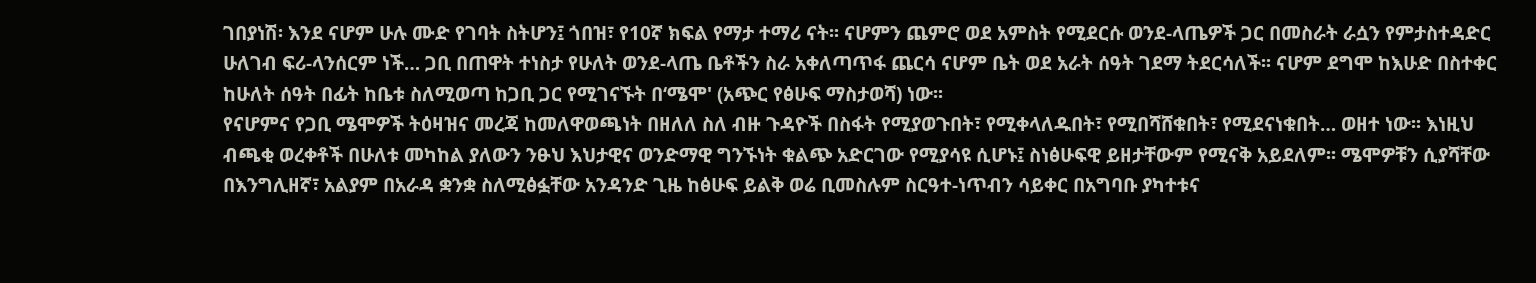ገበያነሽ፡ እንደ ናሆም ሁሉ ሙድ የገባት ስትሆን፤ ጎበዝ፣ የ10ኛ ክፍል የማታ ተማሪ ናት፡፡ ናሆምን ጨምሮ ወደ አምስት የሚደርሱ ወንደ-ላጤዎች ጋር በመስራት ራሷን የምታስተዳድር ሁለገብ ፍሪ-ላንሰርም ነች… ጋቢ በጠዋት ተነስታ የሁለት ወንደ-ላጤ ቤቶችን ስራ አቀለጣጥፋ ጨርሳ ናሆም ቤት ወደ አራት ሰዓት ገደማ ትደርሳለች፡፡ ናሆም ደግሞ ከእሁድ በስተቀር ከሁለት ሰዓት በፊት ከቤቱ ስለሚወጣ ከጋቢ ጋር የሚገናኙት በ‘ሜሞ' (አጭር የፅሁፍ ማስታወሻ) ነው፡፡
የናሆምና የጋቢ ሜሞዎች ትዕዛዝና መረጃ ከመለዋወጫነት በዘለለ ስለ ብዙ ጉዳዮች በስፋት የሚያወጉበት፣ የሚቀላለዱበት፣ የሚበሻሸቁበት፣ የሚደናነቁበት… ወዘተ ነው፡፡ እነዚህ ብጫቂ ወረቀቶች በሁለቱ መካከል ያለውን ንፁህ እህታዊና ወንድማዊ ግንኙነት ቁልጭ አድርገው የሚያሳዩ ሲሆኑ፤ ስነፅሁፍዊ ይዘታቸውም የሚናቅ አይደለም፡፡ ሜሞዎቹን ሲያሻቸው በእንግሊዘኛ፣ አልያም በአራዳ ቋንቋ ስለሚፅፏቸው አንዳንድ ጊዜ ከፅሁፍ ይልቅ ወሬ ቢመስሉም ስርዓተ-ነጥብን ሳይቀር በአግባቡ ያካተቱና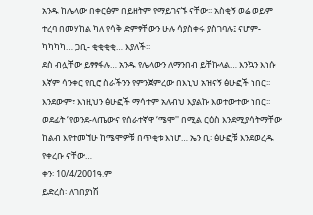አንዱ ከሌላው በቀርፅም በይዘትም የማይገናኙ ናቸው፡፡ አስቂኝ ወሬ ወይም ተረባ በመሃከል ካለ የሳቅ ድምፃቸውን ሁሉ ሳያስቀሩ ያስገባሉ፤ ናሆም- ካካካካ… ጋቢ- ቂቂቂቂ… እያለች፡፡
ደስ ብሏቸው ይፃፃፋሉ… አንዱ የሌላውን ለማንበብ ይቸኩላል… እንኳን እነሱ እኛም ሳንቀር የቢሮ ስራችንን የምንጀምረው በእኒህ አዝናኝ ፅሁፎች ነበር፡፡ እንደውም፣ እነዚህን ፅሁፎች ማሳተም አለብህ እያልኩ እወተውተው ነበር፡፡ ወደፊት ‘የወንደ-ላጤውና የሰራተኛዋ ‘ሜሞ'' በሚል ርዕስ እንደሚያሳትማቸው ከልብ እየተመኘሁ ከሜሞዎቹ በጥቂቱ እነሆ… ኤን ቢ፡ ፅሁፎቹ እንደወረዱ የቀረቡ ናቸው…
ቀን፡ 10/4/2001ዓ.ም
ይድረስ፡ ለገበያነሽ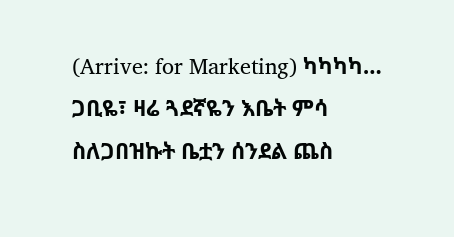(Arrive: for Marketing) ካካካካ…
ጋቢዬ፣ ዛሬ ጓደኛዬን እቤት ምሳ ስለጋበዝኩት ቤቷን ሰንደል ጨስ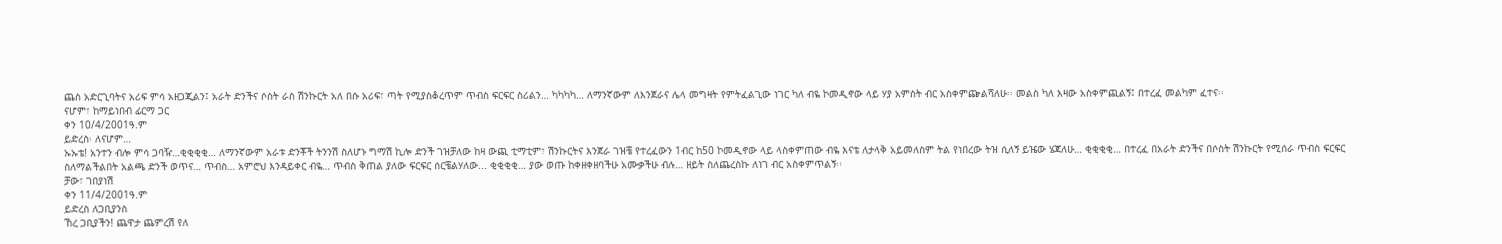ጨስ አድርጊባትና አሪፍ ምሳ አዘጋጂልን፤ አራት ድንችና ሶስት ራስ ሽንኩርት አለ በሱ አሪፍ፣ ጣት የሚያስቆረጥም ጥብስ ፍርፍር ስሪልን… ካካካካ… ለማንኛውም ለእንጀራና ሌላ መግዛት የምትፈልጊው ነገር ካለ ብዬ ኮመዲኖው ላይ ሃያ አምስት ብር አስቀምጬልሻለሁ፡፡ መልስ ካለ እዛው አስቀምጪልኝ፤ በተረፈ መልካም ፈተና፡፡
ናሆም፣ ከማይነበብ ፊርማ ጋር
ቀን 10/4/2001ዓ.ም
ይድረስ፡ ለናሆም…
ኡኡቴ! አንተን ብሎ ምሳ ጋባዥ…ቂቂቂቂ… ለማንኛውም አራቱ ድንቾች ትንንሽ ስለሆኑ ግማሽ ኪሎ ድንች ገዝቻለው ከዛ ውጪ ቲማቲም፣ ሽንኩርትና እንጀራ ገዝቼ የተረፈውን 1ብር ከ50 ኮመዲኖው ላይ ላስቀምጠው ብዬ እናቴ ለታላቅ አይመለስም ትል የነበረው ትዝ ሲለኝ ይዤው ሄጃለሁ… ቂቂቂቂ… በተረፈ በአራት ድንችና በሶስት ሽንኩርት የሚሰራ ጥብስ ፍርፍር ስለማልችልበት አልጫ ድንች ወጥና… ጥብስ… አምሮህ እንዳይቀር ብዬ… ጥብስ ቅጠል ያለው ፍርፍር ሰርቼልሃለው... ቂቂቂቂ… ያው ወጡ ከቀዘቀዘባችሁ አሙቃችሁ ብሉ… ዘይት ስለጨረስኩ ለነገ ብር አስቀምጥልኝ፡፡
ቻው፣ ገበያነሽ
ቀን 11/4/2001ዓ.ም
ይድረስ ለጋቢያንስ
ኸረ ጋቢያችን! ጨዋታ ጨምረሽ የለ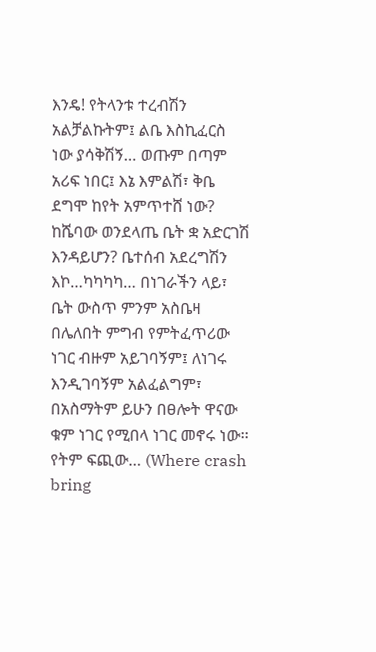እንዴ! የትላንቱ ተረብሽን አልቻልኩትም፤ ልቤ እስኪፈርስ ነው ያሳቅሽኝ… ወጡም በጣም አሪፍ ነበር፤ እኔ እምልሽ፣ ቅቤ ደግሞ ከየት አምጥተሸ ነው? ከሼባው ወንደላጤ ቤት ቋ አድርገሽ እንዳይሆን? ቤተሰብ አደረግሽን እኮ…ካካካካ… በነገራችን ላይ፣ ቤት ውስጥ ምንም አስቤዛ በሌለበት ምግብ የምትፈጥሪው ነገር ብዙም አይገባኝም፤ ለነገሩ እንዲገባኝም አልፈልግም፣ በአስማትም ይሁን በፀሎት ዋናው ቁም ነገር የሚበላ ነገር መኖሩ ነው፡፡ የትም ፍጪው… (Where crash bring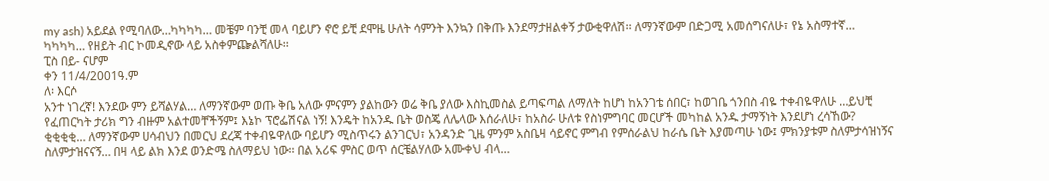my ash) አይደል የሚባለው…ካካካካ… መቼም ባንቺ መላ ባይሆን ኖሮ ይቺ ደሞዜ ሁለት ሳምንት እንኳን በቅጡ እንደማታዘልቀኝ ታውቂዋለሽ፡፡ ለማንኛውም በድጋሚ አመሰግናለሁ፣ የኔ አስማተኛ… ካካካካ… የዘይት ብር ኮመዲኖው ላይ አስቀምጬልሻለሁ፡፡
ፒስ በይ- ናሆም
ቀን 11/4/2001ዓ.ም
ለ፡ እርሶ
አንተ ነገረኛ! እንደው ምን ይሻልሃል… ለማንኛውም ወጡ ቅቤ አለው ምናምን ያልከውን ወሬ ቅቤ ያለው እስኪመስል ይጣፍጣል ለማለት ከሆነ ከአንገቴ ሰበር፣ ከወገቤ ጎንበስ ብዬ ተቀብዬዋለሁ …ይህቺ የፈጠርካት ታሪክ ግን ብዙም አልተመቸችኝም፤ እኔኮ ፕሮፌሽናል ነኝ! እንዴት ከአንዱ ቤት ወስጄ ለሌላው እሰራለሁ፣ ከአስራ ሁለቱ የስነምግባር መርሆች መካከል አንዱ ታማኝነት እንደሆነ ረሳኸው? ቂቂቂቂ… ለማንኛውም ሀሳብህን በመርህ ደረጃ ተቀብዬዋለው ባይሆን ሚስጥሩን ልንገርህ፣ አንዳንድ ጊዜ ምንም አስቤዛ ሳይኖር ምግብ የምሰራልህ ከራሴ ቤት እያመጣሁ ነው፤ ምክንያቱም ስለምታሳዝነኝና ስለምታዝናናኝ… በዛ ላይ ልክ እንደ ወንድሜ ስለማይህ ነው፡፡ በል አሪፍ ምስር ወጥ ሰርቼልሃለው አሙቀህ ብላ…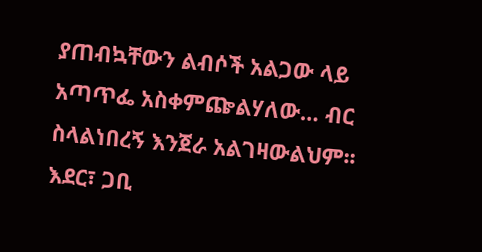ያጠብኳቸውን ልብሶች አልጋው ላይ አጣጥፌ አስቀምጬልሃለው… ብር ስላልነበረኝ እንጀራ አልገዛውልህም፡፡
እደር፣ ጋቢ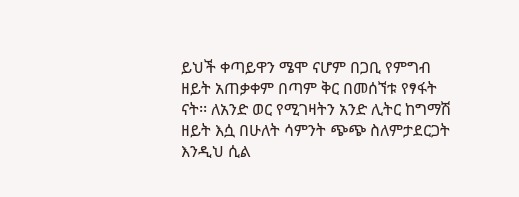ይህች ቀጣይዋን ሜሞ ናሆም በጋቢ የምግብ ዘይት አጠቃቀም በጣም ቅር በመሰኘቱ የፃፋት ናት፡፡ ለአንድ ወር የሚገዛትን አንድ ሊትር ከግማሽ ዘይት እሷ በሁለት ሳምንት ጭጭ ስለምታደርጋት እንዲህ ሲል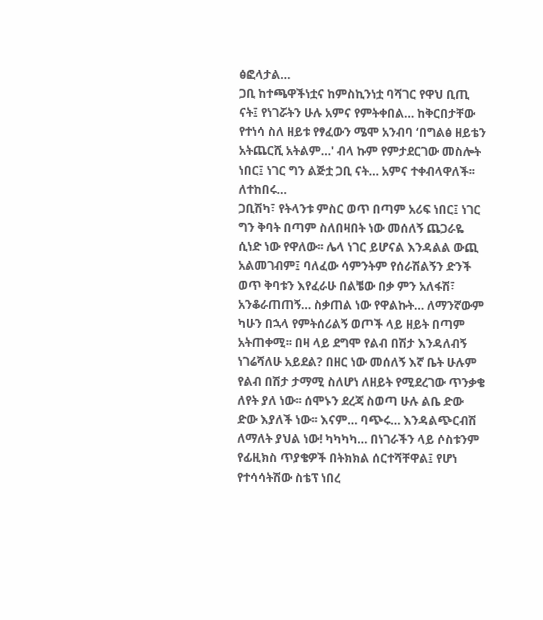ፅፎላታል…
ጋቢ ከተጫዋችነቷና ከምስኪንነቷ ባሻገር የዋህ ቢጢ ናት፤ የነገሯትን ሁሉ አምና የምትቀበል… ከቅርበታቸው የተነሳ ስለ ዘይቱ የፃፈውን ሜሞ አንብባ ‘በግልፅ ዘይቴን አትጨርሺ አትልም…' ብላ ኩም የምታደርገው መስሎት ነበር፤ ነገር ግን ልጅቷ ጋቢ ናት… አምና ተቀብላዋለች፡፡
ለተከበሩ…
ጋቢሽካ፣ የትላንቱ ምስር ወጥ በጣም አሪፍ ነበር፤ ነገር ግን ቅባት በጣም ስለበዛበት ነው መሰለኝ ጨጋራዬ ሲነድ ነው የዋለው፡፡ ሌላ ነገር ይሆናል እንዳልል ውጪ አልመገብም፤ ባለፈው ሳምንትም የሰራሽልኝን ድንች ወጥ ቅባቱን እየፈራሁ በልቼው በቃ ምን አለፋሽ፣ አንቆራጠጠኝ… ስቃጠል ነው የዋልኩት… ለማንኛውም ካሁን በኋላ የምትሰሪልኝ ወጦች ላይ ዘይት በጣም አትጠቀሚ፡፡ በዛ ላይ ደግሞ የልብ በሽታ እንዳለብኝ ነገሬሻለሁ አይደል? በዘር ነው መሰለኝ እኛ ቤት ሁሉም የልብ በሽታ ታማሚ ስለሆነ ለዘይት የሚደረገው ጥንቃቄ ለየት ያለ ነው፡፡ ሰሞኑን ደረጃ ስወጣ ሁሉ ልቤ ድው ድው እያለች ነው፡፡ እናም… ባጭሩ… እንዳልጭርብሽ ለማለት ያህል ነው! ካካካካ… በነገራችን ላይ ሶስቱንም የፊዚክስ ጥያቄዎች በትክክል ሰርተሻቸዋል፤ የሆነ የተሳሳትሽው ስቴፕ ነበረ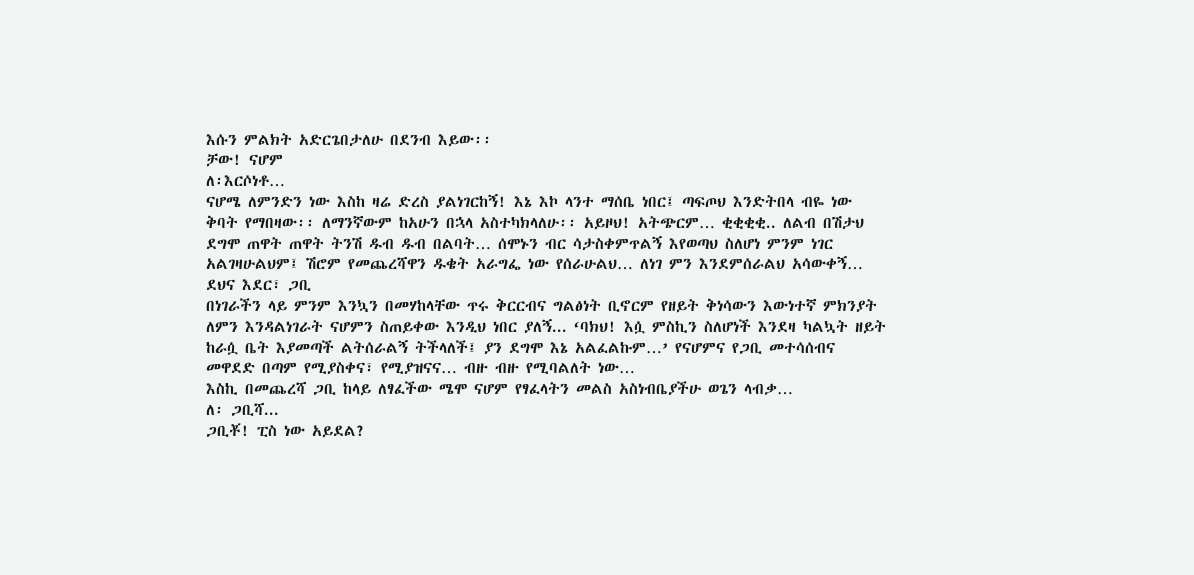እሱን ምልክት አድርጌበታለሁ በደንብ እይው፡፡
ቻው! ናሆም
ለ፡እርሶነቶ…
ናሆሜ ለምንድን ነው እስከ ዛሬ ድረስ ያልነገርከኝ! እኔ እኮ ላንተ ማሰቤ ነበር፤ ጣፍጦህ እንድትበላ ብዬ ነው ቅባት የማበዛው፡፡ ለማንኛውም ከአሁን በኋላ አስተካክላለሁ፡፡ አይዞህ! አትጭርም… ቂቂቂቂ.. ለልብ በሽታህ ደግሞ ጠዋት ጠዋት ትንሽ ዱብ ዱብ በልባት… ሰሞኑን ብር ሳታስቀምጥልኝ እየወጣህ ስለሆነ ምንም ነገር አልገዛሁልህም፤ ሽሮም የመጨረሻዋን ዱቄት አራግፌ ነው የሰራሁልህ… ለነገ ምን እንደምሰራልህ አሳውቀኝ…
ደህና እደር፣ ጋቢ
በነገራችን ላይ ምንም እንኳን በመሃከላቸው ጥሩ ቅርርብና ግልፅነት ቢኖርም የዘይት ቅነሳውን እውነተኛ ምክንያት ለምን እንዳልነገራት ናሆምን ስጠይቀው እንዲህ ነበር ያለኝ... ‘ባክህ! እሷ ምስኪን ስለሆነች እንደዛ ካልኳት ዘይት ከራሷ ቤት እያመጣች ልትሰራልኝ ትችላለች፤ ያን ደግሞ እኔ አልፈልኩም…’ የናሆምና የጋቢ መተሳሰብና መዋደድ በጣም የሚያስቀና፣ የሚያዝናና… ብዙ ብዙ የሚባልለት ነው…
እስኪ በመጨረሻ ጋቢ ከላይ ለፃፈችው ሜሞ ናሆም የፃፈላትን መልስ አስነብቤያችሁ ወጌን ላብቃ…
ለ፡ ጋቢሻ...
ጋቢቾ! ፒስ ነው አይደል?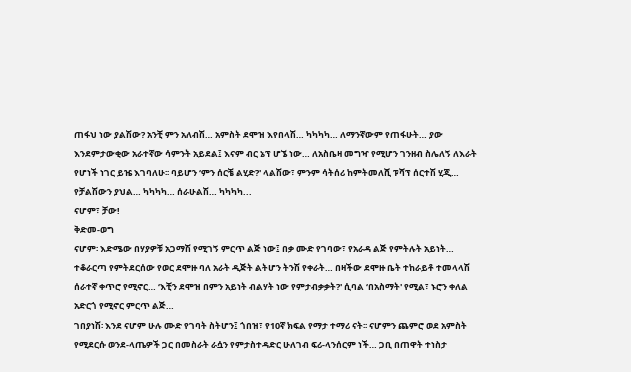ጠፋህ ነው ያልሽው? አንቺ ምን አለብሽ… አምስት ደሞዝ እየበላሽ… ካካካካ… ለማንኛውም የጠፋሁት… ያው እንደምታውቂው አራተኛው ሳምንት አይደል፤ እናም ብር ኔፕ ሆኜ ነው… ለአስቤዛ መግዣ የሚሆን ገንዘብ ስሌለኝ ለእራት የሆነች ነገር ይዤ እገባለሁ፡፡ ባይሆን ‘ምን ሰርቼ ልሂድ?' ላልሽው፣ ምንም ሳትሰሪ ከምትመለሺ ፑሻፕ ሰርተሽ ሂጂ… የቻልሽውን ያህል… ካካካካ… ሰራሁልሽ… ካካካካ...
ናሆም፣ ቻው!
ቅድመ-ወግ
ናሆም፡ እድሜው በሃያዎቹ አጋማሽ የሚገኝ ምርጥ ልጅ ነው፤ በቃ ሙድ የገባው፣ የአራዳ ልጅ የምትሉት አይነት… ተቆራርጣ የምትደርሰው የወር ደሞዙ ባለ አራት ዲጅት ልትሆን ትንሽ የቀራት… በዛችው ደሞዙ ቤት ተከራይቶ ተመላላሽ ሰራተኛ ቀጥሮ የሚኖር… ‘እቺን ደሞዝ በምን አይነት ብልሃት ነው የምታብቃቃት?' ሲባል ‘በአስማት' የሚል፣ ኑሮን ቀለል አድርጎ የሚኖር ምርጥ ልጅ…
ገበያነሽ፡ እንደ ናሆም ሁሉ ሙድ የገባት ስትሆን፤ ጎበዝ፣ የ10ኛ ክፍል የማታ ተማሪ ናት፡፡ ናሆምን ጨምሮ ወደ አምስት የሚደርሱ ወንደ-ላጤዎች ጋር በመስራት ራሷን የምታስተዳድር ሁለገብ ፍሪ-ላንሰርም ነች… ጋቢ በጠዋት ተነስታ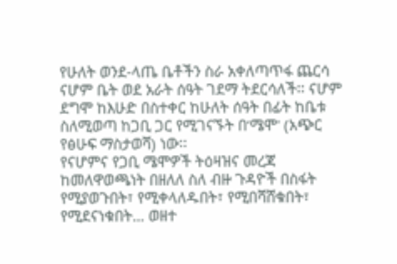የሁለት ወንደ-ላጤ ቤቶችን ስራ አቀለጣጥፋ ጨርሳ ናሆም ቤት ወደ አራት ሰዓት ገደማ ትደርሳለች፡፡ ናሆም ደግሞ ከእሁድ በስተቀር ከሁለት ሰዓት በፊት ከቤቱ ስለሚወጣ ከጋቢ ጋር የሚገናኙት በ‘ሜሞ' (አጭር የፅሁፍ ማስታወሻ) ነው፡፡
የናሆምና የጋቢ ሜሞዎች ትዕዛዝና መረጃ ከመለዋወጫነት በዘለለ ስለ ብዙ ጉዳዮች በስፋት የሚያወጉበት፣ የሚቀላለዱበት፣ የሚበሻሸቁበት፣ የሚደናነቁበት… ወዘተ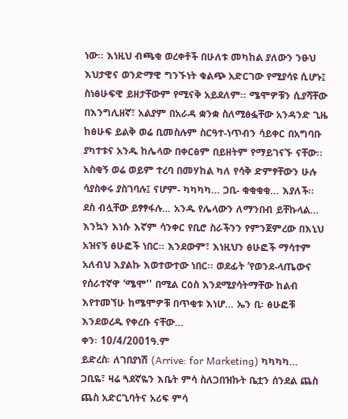ነው፡፡ እነዚህ ብጫቂ ወረቀቶች በሁለቱ መካከል ያለውን ንፁህ እህታዊና ወንድማዊ ግንኙነት ቁልጭ አድርገው የሚያሳዩ ሲሆኑ፤ ስነፅሁፍዊ ይዘታቸውም የሚናቅ አይደለም፡፡ ሜሞዎቹን ሲያሻቸው በእንግሊዘኛ፣ አልያም በአራዳ ቋንቋ ስለሚፅፏቸው አንዳንድ ጊዜ ከፅሁፍ ይልቅ ወሬ ቢመስሉም ስርዓተ-ነጥብን ሳይቀር በአግባቡ ያካተቱና አንዱ ከሌላው በቀርፅም በይዘትም የማይገናኙ ናቸው፡፡ አስቂኝ ወሬ ወይም ተረባ በመሃከል ካለ የሳቅ ድምፃቸውን ሁሉ ሳያስቀሩ ያስገባሉ፤ ናሆም- ካካካካ… ጋቢ- ቂቂቂቂ… እያለች፡፡
ደስ ብሏቸው ይፃፃፋሉ… አንዱ የሌላውን ለማንበብ ይቸኩላል… እንኳን እነሱ እኛም ሳንቀር የቢሮ ስራችንን የምንጀምረው በእኒህ አዝናኝ ፅሁፎች ነበር፡፡ እንደውም፣ እነዚህን ፅሁፎች ማሳተም አለብህ እያልኩ እወተውተው ነበር፡፡ ወደፊት ‘የወንደ-ላጤውና የሰራተኛዋ ‘ሜሞ'' በሚል ርዕስ እንደሚያሳትማቸው ከልብ እየተመኘሁ ከሜሞዎቹ በጥቂቱ እነሆ… ኤን ቢ፡ ፅሁፎቹ እንደወረዱ የቀረቡ ናቸው…
ቀን፡ 10/4/2001ዓ.ም
ይድረስ፡ ለገበያነሽ (Arrive: for Marketing) ካካካካ…
ጋቢዬ፣ ዛሬ ጓደኛዬን እቤት ምሳ ስለጋበዝኩት ቤቷን ሰንደል ጨስ ጨስ አድርጊባትና አሪፍ ምሳ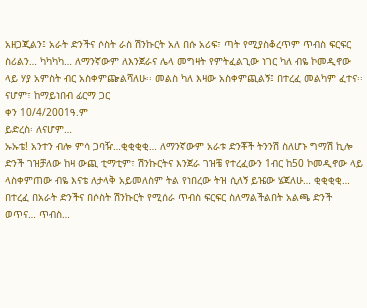አዘጋጂልን፤ አራት ድንችና ሶስት ራስ ሽንኩርት አለ በሱ አሪፍ፣ ጣት የሚያስቆረጥም ጥብስ ፍርፍር ስሪልን… ካካካካ… ለማንኛውም ለእንጀራና ሌላ መግዛት የምትፈልጊው ነገር ካለ ብዬ ኮመዲኖው ላይ ሃያ አምስት ብር አስቀምጬልሻለሁ፡፡ መልስ ካለ እዛው አስቀምጪልኝ፤ በተረፈ መልካም ፈተና፡፡
ናሆም፣ ከማይነበብ ፊርማ ጋር
ቀን 10/4/2001ዓ.ም
ይድረስ፡ ለናሆም…
ኡኡቴ! አንተን ብሎ ምሳ ጋባዥ…ቂቂቂቂ… ለማንኛውም አራቱ ድንቾች ትንንሽ ስለሆኑ ግማሽ ኪሎ ድንች ገዝቻለው ከዛ ውጪ ቲማቲም፣ ሽንኩርትና እንጀራ ገዝቼ የተረፈውን 1ብር ከ50 ኮመዲኖው ላይ ላስቀምጠው ብዬ እናቴ ለታላቅ አይመለስም ትል የነበረው ትዝ ሲለኝ ይዤው ሄጃለሁ… ቂቂቂቂ… በተረፈ በአራት ድንችና በሶስት ሽንኩርት የሚሰራ ጥብስ ፍርፍር ስለማልችልበት አልጫ ድንች ወጥና… ጥብስ…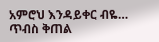አምሮህ እንዳይቀር ብዬ… ጥብስ ቅጠል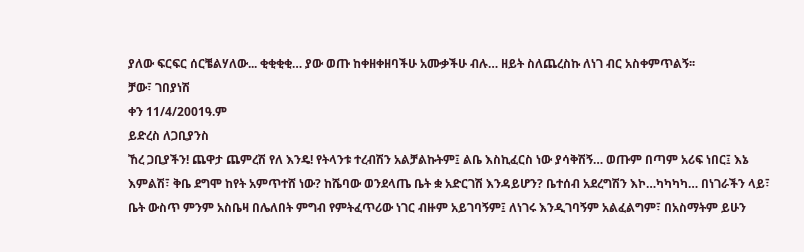ያለው ፍርፍር ሰርቼልሃለው... ቂቂቂቂ… ያው ወጡ ከቀዘቀዘባችሁ አሙቃችሁ ብሉ… ዘይት ስለጨረስኩ ለነገ ብር አስቀምጥልኝ፡፡
ቻው፣ ገበያነሽ
ቀን 11/4/2001ዓ.ም
ይድረስ ለጋቢያንስ
ኸረ ጋቢያችን! ጨዋታ ጨምረሽ የለ እንዴ! የትላንቱ ተረብሽን አልቻልኩትም፤ ልቤ እስኪፈርስ ነው ያሳቅሽኝ… ወጡም በጣም አሪፍ ነበር፤ እኔ እምልሽ፣ ቅቤ ደግሞ ከየት አምጥተሸ ነው? ከሼባው ወንደላጤ ቤት ቋ አድርገሽ እንዳይሆን? ቤተሰብ አደረግሽን እኮ…ካካካካ… በነገራችን ላይ፣ ቤት ውስጥ ምንም አስቤዛ በሌለበት ምግብ የምትፈጥሪው ነገር ብዙም አይገባኝም፤ ለነገሩ እንዲገባኝም አልፈልግም፣ በአስማትም ይሁን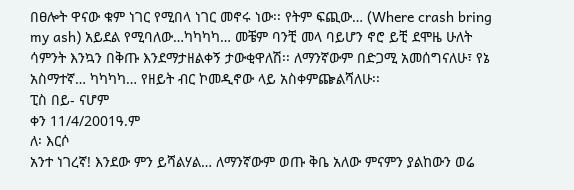በፀሎት ዋናው ቁም ነገር የሚበላ ነገር መኖሩ ነው፡፡ የትም ፍጪው… (Where crash bring my ash) አይደል የሚባለው…ካካካካ… መቼም ባንቺ መላ ባይሆን ኖሮ ይቺ ደሞዜ ሁለት ሳምንት እንኳን በቅጡ እንደማታዘልቀኝ ታውቂዋለሽ፡፡ ለማንኛውም በድጋሚ አመሰግናለሁ፣ የኔ አስማተኛ… ካካካካ… የዘይት ብር ኮመዲኖው ላይ አስቀምጬልሻለሁ፡፡
ፒስ በይ- ናሆም
ቀን 11/4/2001ዓ.ም
ለ፡ እርሶ
አንተ ነገረኛ! እንደው ምን ይሻልሃል… ለማንኛውም ወጡ ቅቤ አለው ምናምን ያልከውን ወሬ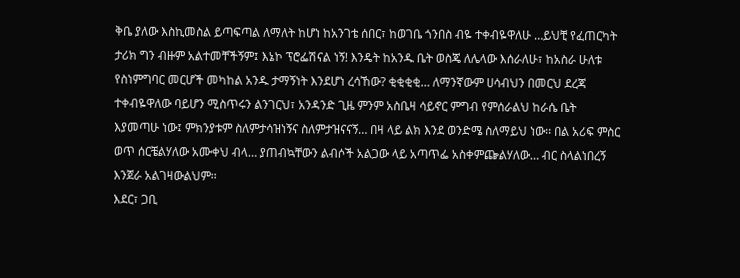ቅቤ ያለው እስኪመስል ይጣፍጣል ለማለት ከሆነ ከአንገቴ ሰበር፣ ከወገቤ ጎንበስ ብዬ ተቀብዬዋለሁ …ይህቺ የፈጠርካት ታሪክ ግን ብዙም አልተመቸችኝም፤ እኔኮ ፕሮፌሽናል ነኝ! እንዴት ከአንዱ ቤት ወስጄ ለሌላው እሰራለሁ፣ ከአስራ ሁለቱ የስነምግባር መርሆች መካከል አንዱ ታማኝነት እንደሆነ ረሳኸው? ቂቂቂቂ… ለማንኛውም ሀሳብህን በመርህ ደረጃ ተቀብዬዋለው ባይሆን ሚስጥሩን ልንገርህ፣ አንዳንድ ጊዜ ምንም አስቤዛ ሳይኖር ምግብ የምሰራልህ ከራሴ ቤት እያመጣሁ ነው፤ ምክንያቱም ስለምታሳዝነኝና ስለምታዝናናኝ… በዛ ላይ ልክ እንደ ወንድሜ ስለማይህ ነው፡፡ በል አሪፍ ምስር ወጥ ሰርቼልሃለው አሙቀህ ብላ… ያጠብኳቸውን ልብሶች አልጋው ላይ አጣጥፌ አስቀምጬልሃለው… ብር ስላልነበረኝ እንጀራ አልገዛውልህም፡፡
እደር፣ ጋቢ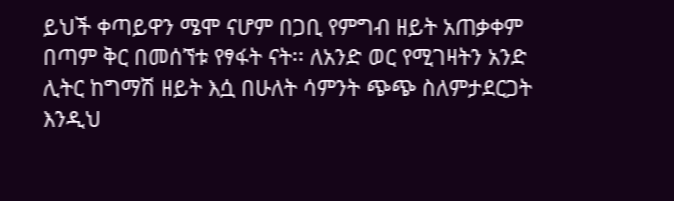ይህች ቀጣይዋን ሜሞ ናሆም በጋቢ የምግብ ዘይት አጠቃቀም በጣም ቅር በመሰኘቱ የፃፋት ናት፡፡ ለአንድ ወር የሚገዛትን አንድ ሊትር ከግማሽ ዘይት እሷ በሁለት ሳምንት ጭጭ ስለምታደርጋት እንዲህ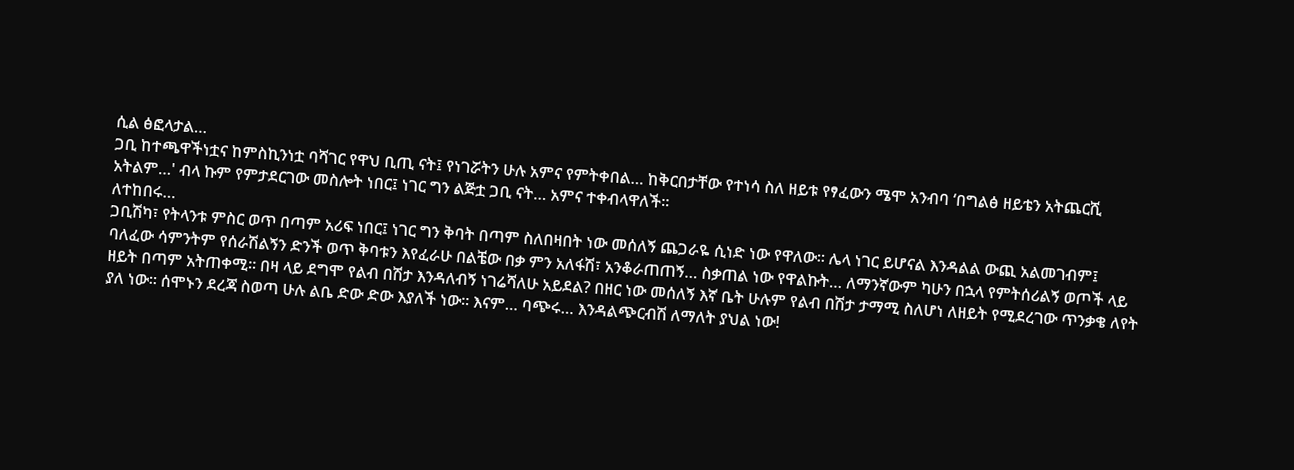ሲል ፅፎላታል…
ጋቢ ከተጫዋችነቷና ከምስኪንነቷ ባሻገር የዋህ ቢጢ ናት፤ የነገሯትን ሁሉ አምና የምትቀበል… ከቅርበታቸው የተነሳ ስለ ዘይቱ የፃፈውን ሜሞ አንብባ ‘በግልፅ ዘይቴን አትጨርሺ አትልም…' ብላ ኩም የምታደርገው መስሎት ነበር፤ ነገር ግን ልጅቷ ጋቢ ናት… አምና ተቀብላዋለች፡፡
ለተከበሩ…
ጋቢሽካ፣ የትላንቱ ምስር ወጥ በጣም አሪፍ ነበር፤ ነገር ግን ቅባት በጣም ስለበዛበት ነው መሰለኝ ጨጋራዬ ሲነድ ነው የዋለው፡፡ ሌላ ነገር ይሆናል እንዳልል ውጪ አልመገብም፤ ባለፈው ሳምንትም የሰራሽልኝን ድንች ወጥ ቅባቱን እየፈራሁ በልቼው በቃ ምን አለፋሽ፣ አንቆራጠጠኝ… ስቃጠል ነው የዋልኩት… ለማንኛውም ካሁን በኋላ የምትሰሪልኝ ወጦች ላይ ዘይት በጣም አትጠቀሚ፡፡ በዛ ላይ ደግሞ የልብ በሽታ እንዳለብኝ ነገሬሻለሁ አይደል? በዘር ነው መሰለኝ እኛ ቤት ሁሉም የልብ በሽታ ታማሚ ስለሆነ ለዘይት የሚደረገው ጥንቃቄ ለየት ያለ ነው፡፡ ሰሞኑን ደረጃ ስወጣ ሁሉ ልቤ ድው ድው እያለች ነው፡፡ እናም… ባጭሩ… እንዳልጭርብሽ ለማለት ያህል ነው!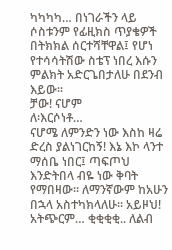ካካካካ… በነገራችን ላይ ሶስቱንም የፊዚክስ ጥያቄዎች በትክክል ሰርተሻቸዋል፤ የሆነ የተሳሳትሽው ስቴፕ ነበረ እሱን ምልክት አድርጌበታለሁ በደንብ እይው፡፡
ቻው! ናሆም
ለ፡እርሶነቶ…
ናሆሜ ለምንድን ነው እስከ ዛሬ ድረስ ያልነገርከኝ! እኔ እኮ ላንተ ማሰቤ ነበር፤ ጣፍጦህ እንድትበላ ብዬ ነው ቅባት የማበዛው፡፡ ለማንኛውም ከአሁን በኋላ አስተካክላለሁ፡፡ አይዞህ! አትጭርም… ቂቂቂቂ.. ለልብ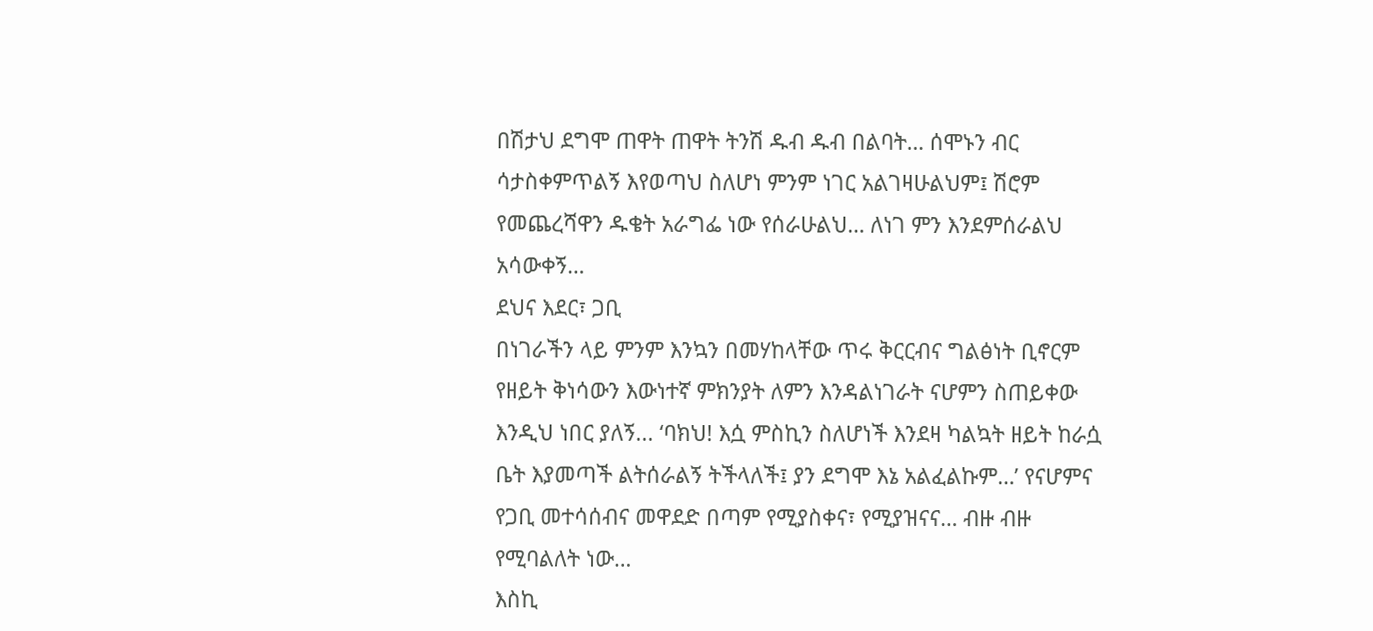በሽታህ ደግሞ ጠዋት ጠዋት ትንሽ ዱብ ዱብ በልባት… ሰሞኑን ብር ሳታስቀምጥልኝ እየወጣህ ስለሆነ ምንም ነገር አልገዛሁልህም፤ ሽሮም የመጨረሻዋን ዱቄት አራግፌ ነው የሰራሁልህ… ለነገ ምን እንደምሰራልህ አሳውቀኝ…
ደህና እደር፣ ጋቢ
በነገራችን ላይ ምንም እንኳን በመሃከላቸው ጥሩ ቅርርብና ግልፅነት ቢኖርም የዘይት ቅነሳውን እውነተኛ ምክንያት ለምን እንዳልነገራት ናሆምን ስጠይቀው እንዲህ ነበር ያለኝ... ‘ባክህ! እሷ ምስኪን ስለሆነች እንደዛ ካልኳት ዘይት ከራሷ ቤት እያመጣች ልትሰራልኝ ትችላለች፤ ያን ደግሞ እኔ አልፈልኩም…’ የናሆምና የጋቢ መተሳሰብና መዋደድ በጣም የሚያስቀና፣ የሚያዝናና… ብዙ ብዙ የሚባልለት ነው…
እስኪ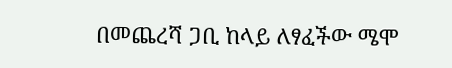በመጨረሻ ጋቢ ከላይ ለፃፈችው ሜሞ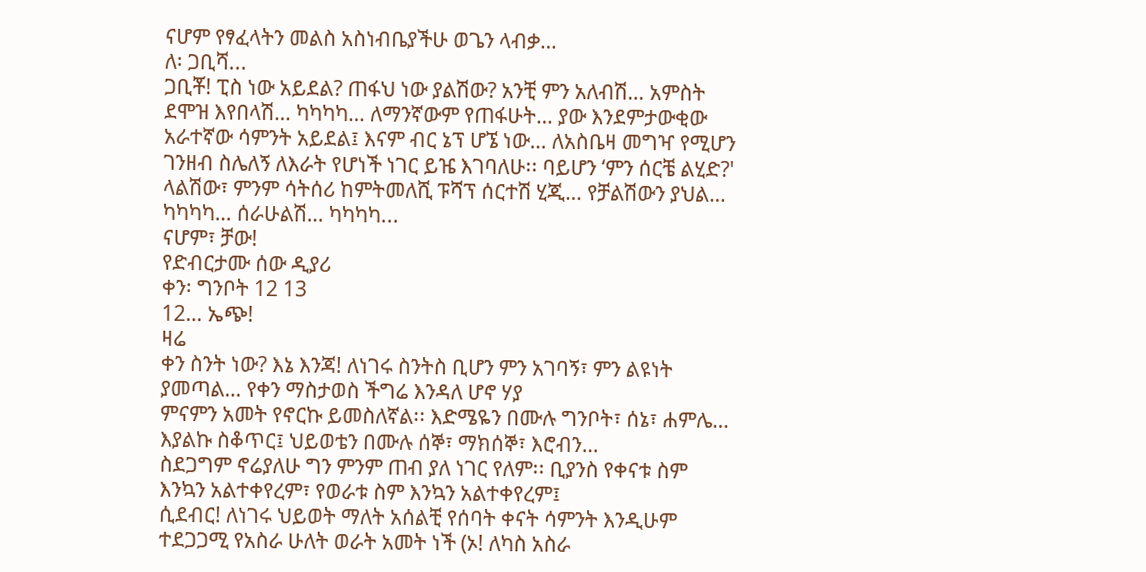ናሆም የፃፈላትን መልስ አስነብቤያችሁ ወጌን ላብቃ…
ለ፡ ጋቢሻ...
ጋቢቾ! ፒስ ነው አይደል? ጠፋህ ነው ያልሽው? አንቺ ምን አለብሽ… አምስት ደሞዝ እየበላሽ… ካካካካ… ለማንኛውም የጠፋሁት… ያው እንደምታውቂው አራተኛው ሳምንት አይደል፤ እናም ብር ኔፕ ሆኜ ነው… ለአስቤዛ መግዣ የሚሆን ገንዘብ ስሌለኝ ለእራት የሆነች ነገር ይዤ እገባለሁ፡፡ ባይሆን ‘ምን ሰርቼ ልሂድ?' ላልሽው፣ ምንም ሳትሰሪ ከምትመለሺ ፑሻፕ ሰርተሽ ሂጂ… የቻልሽውን ያህል… ካካካካ… ሰራሁልሽ… ካካካካ...
ናሆም፣ ቻው!
የድብርታሙ ሰው ዲያሪ
ቀን፡ ግንቦት 12 13
12… ኤጭ!
ዛሬ
ቀን ስንት ነው? እኔ እንጃ! ለነገሩ ስንትስ ቢሆን ምን አገባኝ፣ ምን ልዩነት ያመጣል… የቀን ማስታወስ ችግሬ እንዳለ ሆኖ ሃያ
ምናምን አመት የኖርኩ ይመስለኛል፡፡ እድሜዬን በሙሉ ግንቦት፣ ሰኔ፣ ሐምሌ… እያልኩ ስቆጥር፤ ህይወቴን በሙሉ ሰኞ፣ ማክሰኞ፣ እሮብን…
ስደጋግም ኖሬያለሁ ግን ምንም ጠብ ያለ ነገር የለም፡፡ ቢያንስ የቀናቱ ስም እንኳን አልተቀየረም፣ የወራቱ ስም እንኳን አልተቀየረም፤
ሲደብር! ለነገሩ ህይወት ማለት አሰልቺ የሰባት ቀናት ሳምንት እንዲሁም ተደጋጋሚ የአስራ ሁለት ወራት አመት ነች (ኦ! ለካስ አስራ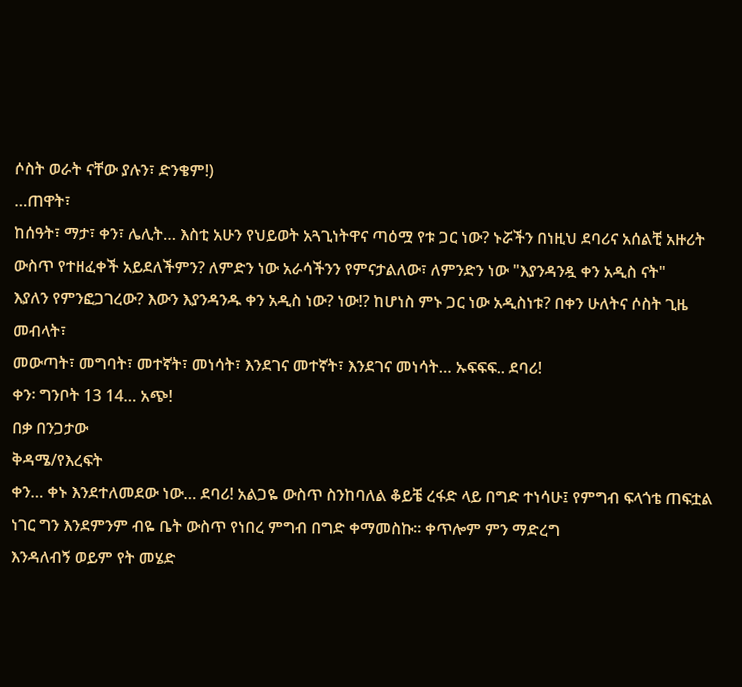ሶስት ወራት ናቸው ያሉን፣ ድንቄም!)
…ጠዋት፣
ከሰዓት፣ ማታ፣ ቀን፣ ሌሊት… እስቲ አሁን የህይወት አጓጊነትዋና ጣዕሟ የቱ ጋር ነው? ኑሯችን በነዚህ ደባሪና አሰልቺ አዙሪት
ውስጥ የተዘፈቀች አይደለችምን? ለምድን ነው አራሳችንን የምናታልለው፣ ለምንድን ነው "እያንዳንዷ ቀን አዲስ ናት"
እያለን የምንፎጋገረው? እውን እያንዳንዱ ቀን አዲስ ነው? ነው!? ከሆነስ ምኑ ጋር ነው አዲስነቱ? በቀን ሁለትና ሶስት ጊዜ መብላት፣
መውጣት፣ መግባት፣ መተኛት፣ መነሳት፣ እንደገና መተኛት፣ እንደገና መነሳት… ኡፍፍፍ.. ደባሪ!
ቀን፡ ግንቦት 13 14… አጭ!
በቃ በንጋታው
ቅዳሜ/የእረፍት
ቀን… ቀኑ እንደተለመደው ነው… ደባሪ! አልጋዬ ውስጥ ስንከባለል ቆይቼ ረፋድ ላይ በግድ ተነሳሁ፤ የምግብ ፍላጎቴ ጠፍቷል ነገር ግን እንደምንም ብዬ ቤት ውስጥ የነበረ ምግብ በግድ ቀማመስኩ፡፡ ቀጥሎም ምን ማድረግ
እንዳለብኝ ወይም የት መሄድ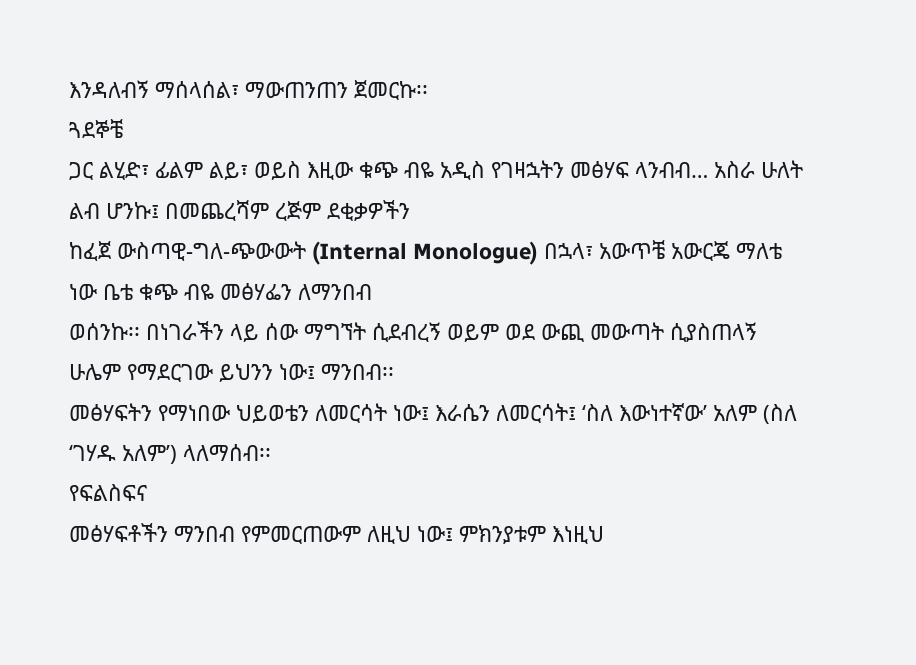እንዳለብኝ ማሰላሰል፣ ማውጠንጠን ጀመርኩ፡፡
ጓደኞቼ
ጋር ልሂድ፣ ፊልም ልይ፣ ወይስ እዚው ቁጭ ብዬ አዲስ የገዛኋትን መፅሃፍ ላንብብ… አስራ ሁለት ልብ ሆንኩ፤ በመጨረሻም ረጅም ደቂቃዎችን
ከፈጀ ውስጣዊ-ግለ-ጭውውት (Internal Monologue) በኋላ፣ አውጥቼ አውርጄ ማለቴ ነው ቤቴ ቁጭ ብዬ መፅሃፌን ለማንበብ
ወሰንኩ፡፡ በነገራችን ላይ ሰው ማግኘት ሲደብረኝ ወይም ወደ ውጪ መውጣት ሲያስጠላኝ ሁሌም የማደርገው ይህንን ነው፤ ማንበብ፡፡
መፅሃፍትን የማነበው ህይወቴን ለመርሳት ነው፤ እራሴን ለመርሳት፤ ‘ስለ እውነተኛው’ አለም (ስለ ‘ገሃዱ አለም’) ላለማሰብ፡፡
የፍልስፍና
መፅሃፍቶችን ማንበብ የምመርጠውም ለዚህ ነው፤ ምክንያቱም እነዚህ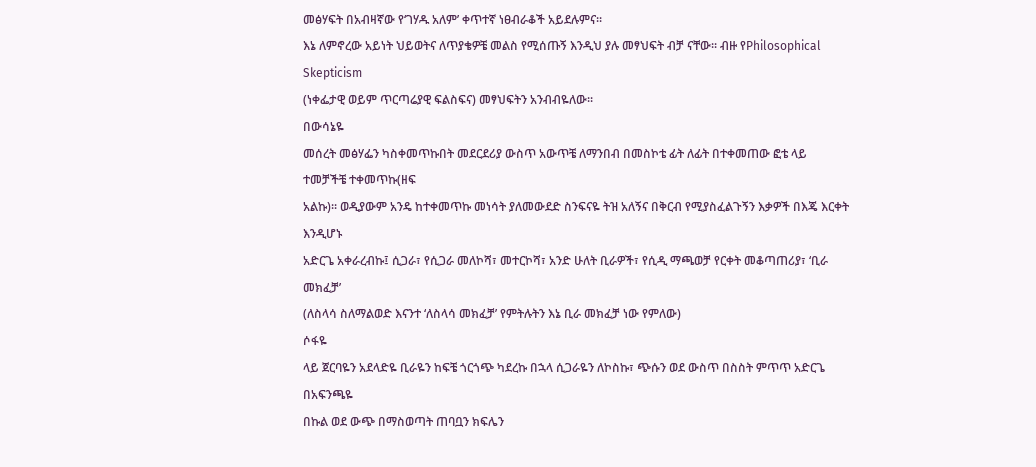መፅሃፍት በአብዛኛው የ‘ገሃዱ አለም’ ቀጥተኛ ነፀብራቆች አይደሉምና፡፡
እኔ ለምኖረው አይነት ህይወትና ለጥያቄዎቼ መልስ የሚሰጡኝ እንዲህ ያሉ መፃህፍት ብቻ ናቸው፡፡ ብዙ የPhilosophical Skepticism
(ነቀፌታዊ ወይም ጥርጣሬያዊ ፍልስፍና) መፃህፍትን አንብብዬለው፡፡
በውሳኔዬ
መሰረት መፅሃፌን ካስቀመጥኩበት መደርደሪያ ውስጥ አውጥቼ ለማንበብ በመስኮቴ ፊት ለፊት በተቀመጠው ፎቴ ላይ ተመቻችቼ ተቀመጥኩ(ዘፍ
አልኩ)፡፡ ወዲያውም አንዴ ከተቀመጥኩ መነሳት ያለመውደድ ስንፍናዬ ትዝ አለኝና በቅርብ የሚያስፈልጉኝን እቃዎች በእጄ እርቀት እንዲሆኑ
አድርጌ አቀራረብኩ፤ ሲጋራ፣ የሲጋራ መለኮሻ፣ መተርኮሻ፣ አንድ ሁለት ቢራዎች፣ የሲዲ ማጫወቻ የርቀት መቆጣጠሪያ፣ ‘ቢራ መክፈቻ’
(ለስላሳ ስለማልወድ እናንተ ‘ለስላሳ መክፈቻ’ የምትሉትን እኔ ቢራ መክፈቻ ነው የምለው)
ሶፋዬ
ላይ ጀርባዬን አደላድዬ ቢራዬን ከፍቼ ጎርጎጭ ካደረኩ በኋላ ሲጋራዬን ለኮስኩ፣ ጭሱን ወደ ውስጥ በስስት ምጥጥ አድርጌ በአፍንጫዬ
በኩል ወደ ውጭ በማስወጣት ጠባቧን ክፍሌን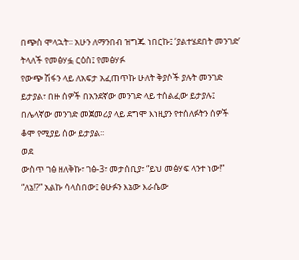በጭስ ሞላኋት፡፡ አሁን ለማንበብ ዝግጁ ነበርኩ፤ ‘ያልተሄደበት መንገድ’
ትላለች የመፅሃፏ ርዕስ፤ የመፅሃፉ
የውጭ ሽፋን ላይ ለአፍታ አፈጠጥኩ ሁለት ቅያሶች ያሉት መንገድ ይታያል፣ በዙ ሰዎች በአንደኛው መንገድ ላይ ተሰልፈው ይታያሉ፤
በሌላኛው መንገድ መጀመሪያ ላይ ደግሞ እነዚያን የተሰለፉትን ሰዎች ቆሞ የሚያይ ሰው ይታያል፡፡
ወደ
ውስጥ ገፅ ዘለቅኩ፣ ገፅ-3፣ መታሰቢያ፣ “ይህ መፅሃፍ ላንተ ነው!” “ለኔ!?” አልኩ ሳላስበው፤ ፅሁፉን እኔው እራሴው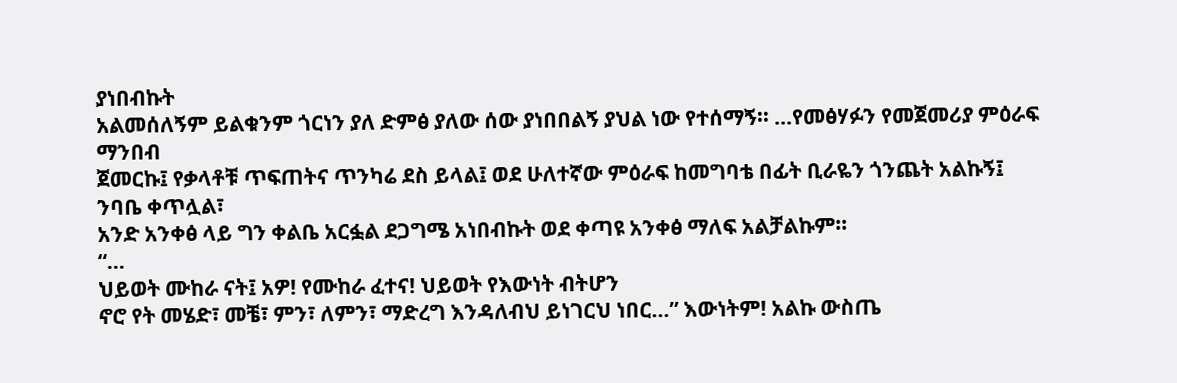ያነበብኩት
አልመሰለኝም ይልቁንም ጎርነን ያለ ድምፅ ያለው ሰው ያነበበልኝ ያህል ነው የተሰማኝ፡፡ …የመፅሃፉን የመጀመሪያ ምዕራፍ ማንበብ
ጀመርኩ፤ የቃላቶቹ ጥፍጠትና ጥንካሬ ደስ ይላል፤ ወደ ሁለተኛው ምዕራፍ ከመግባቴ በፊት ቢራዬን ጎንጨት አልኩኝ፤ ንባቤ ቀጥሏል፣
አንድ አንቀፅ ላይ ግን ቀልቤ አርፏል ደጋግሜ አነበብኩት ወደ ቀጣዩ አንቀፅ ማለፍ አልቻልኩም፡፡
“…
ህይወት ሙከራ ናት፤ አዎ! የሙከራ ፈተና! ህይወት የእውነት ብትሆን
ኖሮ የት መሄድ፣ መቼ፣ ምን፣ ለምን፣ ማድረግ እንዳለብህ ይነገርህ ነበር…” እውነትም! አልኩ ውስጤ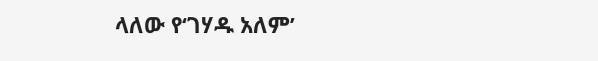ላለው የ‘ገሃዱ አለም’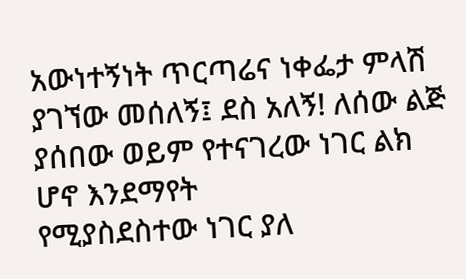አውነተኝነት ጥርጣሬና ነቀፌታ ምላሽ ያገኘው መሰለኝ፤ ደስ አለኝ! ለሰው ልጅ ያሰበው ወይም የተናገረው ነገር ልክ ሆኖ እንደማየት
የሚያስደስተው ነገር ያለ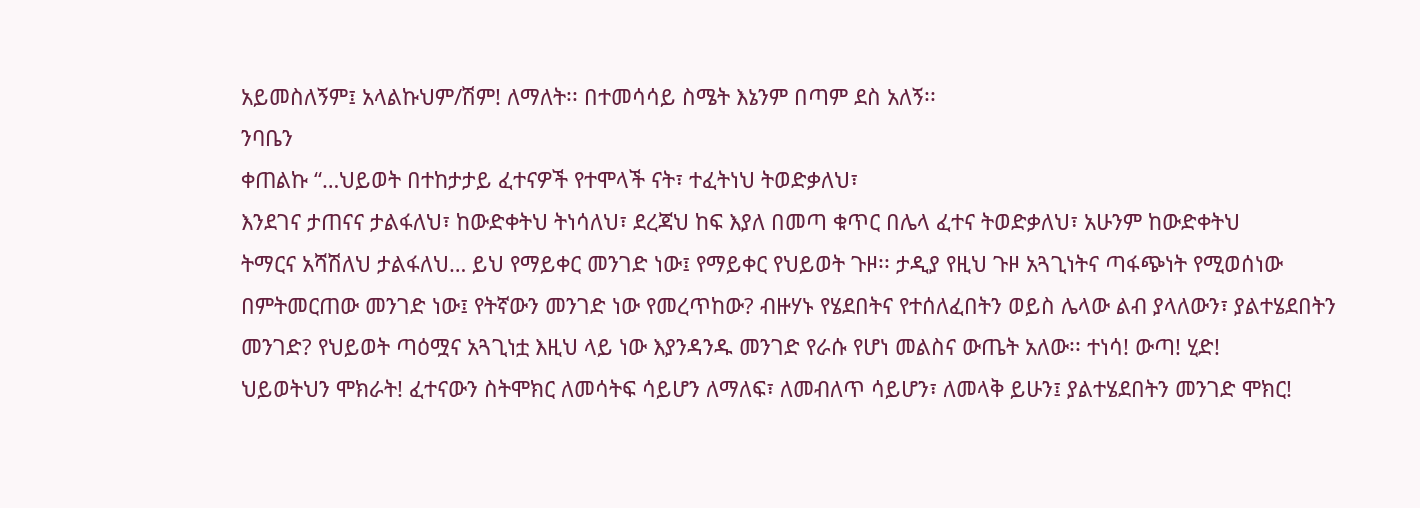አይመስለኝም፤ አላልኩህም/ሽም! ለማለት፡፡ በተመሳሳይ ስሜት እኔንም በጣም ደስ አለኝ፡፡
ንባቤን
ቀጠልኩ “…ህይወት በተከታታይ ፈተናዎች የተሞላች ናት፣ ተፈትነህ ትወድቃለህ፣
እንደገና ታጠናና ታልፋለህ፣ ከውድቀትህ ትነሳለህ፣ ደረጃህ ከፍ እያለ በመጣ ቁጥር በሌላ ፈተና ትወድቃለህ፣ አሁንም ከውድቀትህ
ትማርና አሻሽለህ ታልፋለህ… ይህ የማይቀር መንገድ ነው፤ የማይቀር የህይወት ጉዞ፡፡ ታዲያ የዚህ ጉዞ አጓጊነትና ጣፋጭነት የሚወሰነው
በምትመርጠው መንገድ ነው፤ የትኛውን መንገድ ነው የመረጥከው? ብዙሃኑ የሄደበትና የተሰለፈበትን ወይስ ሌላው ልብ ያላለውን፣ ያልተሄደበትን
መንገድ? የህይወት ጣዕሟና አጓጊነቷ እዚህ ላይ ነው እያንዳንዱ መንገድ የራሱ የሆነ መልስና ውጤት አለው፡፡ ተነሳ! ውጣ! ሂድ!
ህይወትህን ሞክራት! ፈተናውን ስትሞክር ለመሳትፍ ሳይሆን ለማለፍ፣ ለመብለጥ ሳይሆን፣ ለመላቅ ይሁን፤ ያልተሄደበትን መንገድ ሞክር!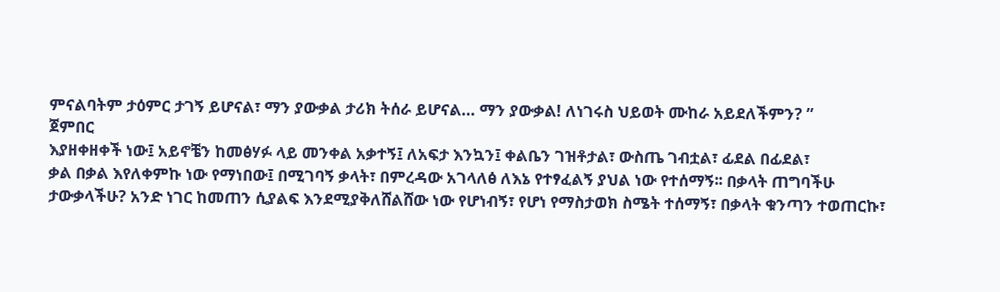ምናልባትም ታዕምር ታገኝ ይሆናል፣ ማን ያውቃል ታሪክ ትሰራ ይሆናል… ማን ያውቃል! ለነገሩስ ህይወት ሙከራ አይደለችምን? ”
ጀምበር
እያዘቀዘቀች ነው፤ አይኖቼን ከመፅሃፉ ላይ መንቀል አቃተኝ፤ ለአፍታ እንኳን፤ ቀልቤን ገዝቶታል፣ ውስጤ ገብቷል፣ ፊደል በፊደል፣
ቃል በቃል እየለቀምኩ ነው የማነበው፤ በሚገባኝ ቃላት፣ በምረዳው አገላለፅ ለእኔ የተፃፈልኝ ያህል ነው የተሰማኝ፡፡ በቃላት ጠግባችሁ
ታውቃላችሁ? አንድ ነገር ከመጠን ሲያልፍ እንደሚያቅለሸልሸው ነው የሆነብኝ፣ የሆነ የማስታወክ ስሜት ተሰማኝ፣ በቃላት ቁንጣን ተወጠርኩ፣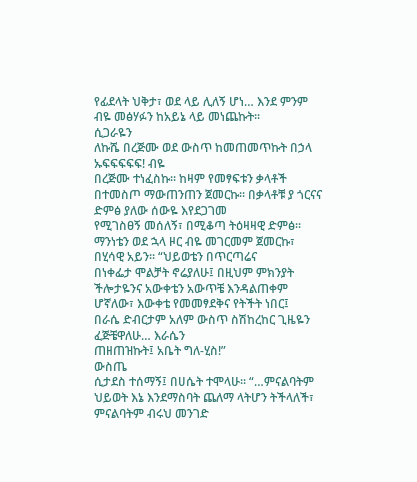የፊደላት ህቅታ፣ ወደ ላይ ሊለኝ ሆነ… እንደ ምንም ብዬ መፅሃፉን ከአይኔ ላይ መነጨኩት፡፡
ሲጋራዬን
ለኩሼ በረጅሙ ወደ ውስጥ ከመጠመጥኩት በኃላ ኡፍፍፍፍፍ! ብዬ
በረጅሙ ተነፈስኩ፡፡ ከዛም የመፃፍቱን ቃላቶች በተመስጦ ማውጠንጠን ጀመርኩ፡፡ በቃላቶቹ ያ ጎርናና ድምፅ ያለው ሰውዬ እየደጋገመ
የሚገስፀኝ መሰለኝ፣ በሚቆጣ ትዕዛዛዊ ድምፅ፡፡ ማንነቴን ወደ ኋላ ዞር ብዬ መገርመም ጀመርኩ፣ በሂሳዊ አይን፡፡ “ህይወቴን በጥርጣሬና
በነቀፌታ ሞልቻት ኖሬያለሁ፤ በዚህም ምክንያት ችሎታዬንና አውቀቴን አውጥቼ እንዳልጠቀም ሆኛለው፣ እውቀቴ የመመፃደቅና የትችት ነበር፤
በራሴ ድብርታም አለም ውስጥ ስሽከረከር ጊዜዬን ፈጅቼዋለሁ… እራሴን
ጠዘጠዝኩት፤ አቤት ግለ-ሂስ!”
ውስጤ
ሲታደስ ተሰማኝ፤ በሀሴት ተሞላሁ፡፡ “…ምናልባትም ህይወት እኔ እንደማስባት ጨለማ ላትሆን ትችላለች፣ ምናልባትም ብሩህ መንገድ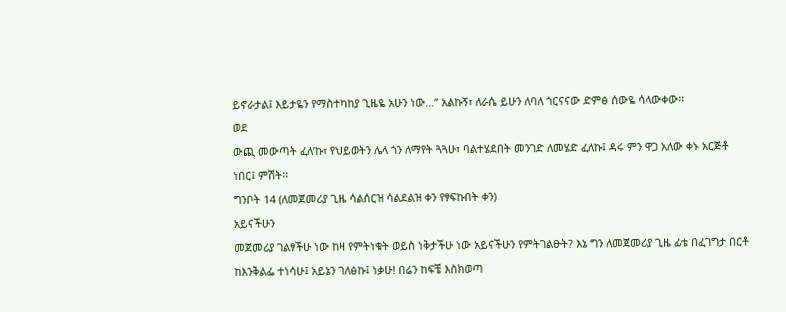ይኖራታል፤ እይታዬን የማስተካከያ ጊዜዬ አሁን ነው…” አልኩኝ፣ ለራሴ ይሁን ለባለ ጎርናናው ድምፅ ሰውዬ ሳላውቀው፡፡
ወደ
ውጪ መውጣት ፈለ’ኩ፣ የህይወትን ሌላ ጎን ለማየት ጓጓሁ፣ ባልተሄደበት መንገድ ለመሄድ ፈለኩ፤ ዳሩ ምን ዋጋ አለው ቀኑ አርጅቶ
ነበር፤ ምሽት፡፡
ግንቦት 14 (ለመጀመሪያ ጊዜ ሳልሰርዝ ሳልደልዝ ቀን የፃፍኩበት ቀን)
አይናችሁን
መጀመሪያ ገልፃችሁ ነው ከዛ የምትነቁት ወይስ ነቅታችሁ ነው አይናችሁን የምትገልፁት? እኔ ግን ለመጀመሪያ ጊዜ ፊቴ በፈገግታ በርቶ
ከእንቅልፌ ተነሳሁ፤ አይኔን ገለፅኩ፤ ነቃሁ! በሬን ከፍቼ እስክወጣ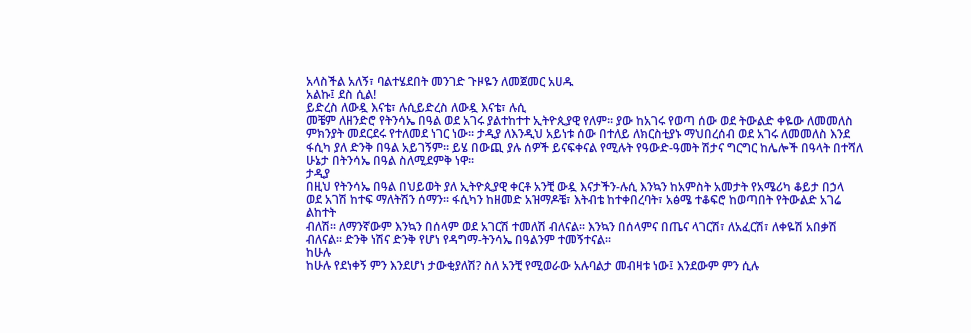አላስችል አለኝ፣ ባልተሄደበት መንገድ ጉዞዬን ለመጀመር አሀዱ
አልኩ፤ ደስ ሲል!
ይድረስ ለውዷ እናቴ፣ ሉሲይድረስ ለውዷ እናቴ፣ ሉሲ
መቼም ለዘንድሮ የትንሳኤ በዓል ወደ አገሩ ያልተከተተ ኢትዮጲያዊ የለም፡፡ ያው ከአገሩ የወጣ ሰው ወደ ትውልድ ቀዬው ለመመለስ ምክንያት መደርደሩ የተለመደ ነገር ነው፡፡ ታዲያ ለእንዲህ አይነቱ ሰው በተለይ ለክርስቲያኑ ማህበረሰብ ወደ አገሩ ለመመለስ እንደ ፋሲካ ያለ ድንቅ በዓል አይገኝም፡፡ ይሄ በውጪ ያሉ ሰዎች ይናፍቀናል የሚሉት የዓውድ-ዓመት ሽታና ግርግር ከሌሎች በዓላት በተሻለ ሁኔታ በትንሳኤ በዓል ስለሚደምቅ ነዋ፡፡
ታዲያ
በዚህ የትንሳኤ በዓል በህይወት ያለ ኢትዮጲያዊ ቀርቶ አንቺ ውዷ እናታችን-ሉሲ እንኳን ከአምስት አመታት የአሜሪካ ቆይታ በኃላ
ወደ አገሽ ከተፍ ማለትሽን ሰማን፡፡ ፋሲካን ከዘመድ አዝማዶቼ፣ እትብቴ ከተቀበረባት፣ አፅሜ ተቆፍሮ ከወጣበት የትውልድ አገሬ ልከተት
ብለሽ፡፡ ለማንኛውም እንኳን በሰላም ወደ አገርሽ ተመለሽ ብለናል፡፡ እንኳን በሰላምና በጤና ላገርሽ፣ ለአፈርሽ፣ ለቀዬሽ አበቃሽ ብለናል፡፡ ድንቅ ነሽና ድንቅ የሆነ የዳግማ-ትንሳኤ በዓልንም ተመኝተናል፡፡
ከሁሉ
ከሁሉ የደነቀኝ ምን እንደሆነ ታውቂያለሽ? ስለ አንቺ የሚወራው አሉባልታ መብዛቱ ነው፤ እንደውም ምን ሲሉ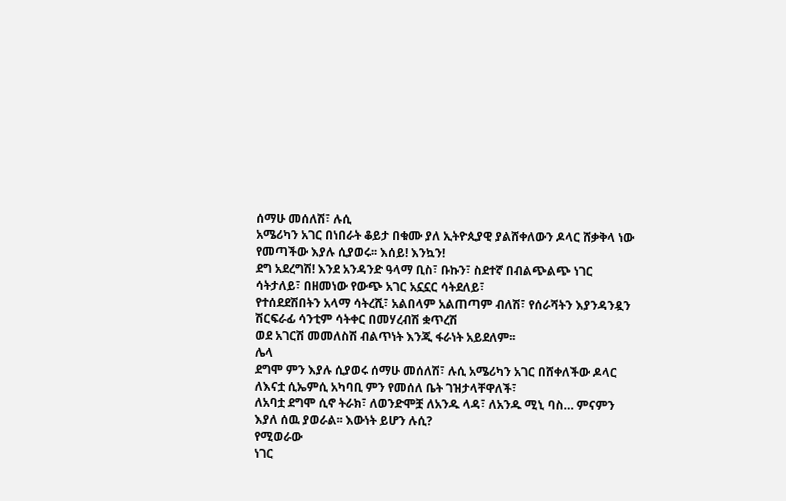ሰማሁ መሰለሽ፣ ሉሲ
አሜሪካን አገር በነበራት ቆይታ በቁሙ ያለ ኢትዮጲያዊ ያልሸቀለውን ዶላር ሸቃቅላ ነው የመጣችው እያሉ ሲያወሩ፡፡ እሰይ! እንኳን!
ደግ አደረግሽ! እንደ አንዳንድ ዓላማ ቢስ፣ ቡኩን፣ ስደተኛ በብልጭልጭ ነገር ሳትታለይ፣ በዘመነው የውጭ አገር አኗኗር ሳትደለይ፣
የተሰደደሽበትን አላማ ሳትረሺ፣ አልበላም አልጠጣም ብለሽ፣ የሰራሻትን እያንዳንዷን ሽርፍራፊ ሳንቲም ሳትቀር በመሃረብሽ ቋጥረሽ
ወደ አገርሽ መመለስሽ ብልጥነት እንጂ ፋራነት አይደለም፡፡
ሌላ
ደግሞ ምን እያሉ ሲያወሩ ሰማሁ መሰለሽ፣ ሉሲ አሜሪካን አገር በሸቀለችው ዶላር ለእናቷ ሲኤምሲ አካባቢ ምን የመሰለ ቤት ገዝታላቸዋለች፣
ለአባቷ ደግሞ ሲኖ ትራክ፣ ለወንድሞቿ ለአንዱ ላዳ፣ ለአንዱ ሚኒ ባስ… ምናምን እያለ ሰዉ ያወራል፡፡ እውነት ይሆን ሉሲ?
የሚወራው
ነገር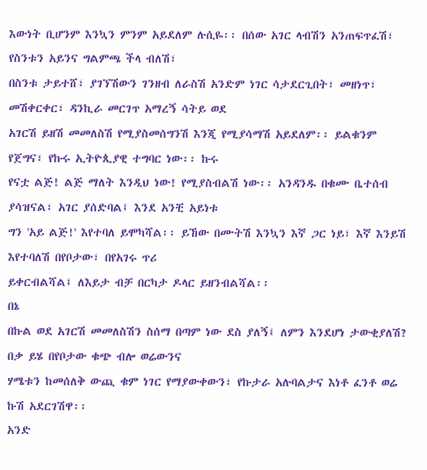እውነት ቢሆንም እንኳን ምንም አይደለም ሉሲዬ፡፡ በሰው አገር ላብሽን አንጠፍጥፈሽ፣ የስንቱን አይንና ግልምጫ ችላ ብለሽ፣
በስንቱ ታይተሸ፣ ያገኘሽውን ገንዘብ ለራስሽ አንድም ነገር ሳታደርጊበት፣ መዘነጥ፣ መሽቀርቀር፣ ዳንኪራ መርገጥ አማረኝ ሳትይ ወደ
አገርሽ ይዘሽ መመለስሽ የሚያስመሰግንሽ እንጂ የሚያሳማሽ አይደለም፡፡ ይልቁንም የጀግና፣ የኩሩ ኢትዮጲያዊ ተግባር ነው፡፡ ኩሩ
የናቷ ልጅ! ልጅ ማለት እንዲህ ነው! የሚያስብልሽ ነው፡፡ አንዳንዱ በቁሙ ቤተሰብ ያሳዝናል፣ አገር ያሰድባል፤ እንደ አንቺ አይነቱ
ግን 'አይ ልጅ!' እየተባለ ይሞካሻል፡፡ ይኸው በሙትሽ እንኳን እኛ ጋር ነይ፣ እኛ እንይሽ እየተባለሽ በየቦታው፣ በየአገሩ ጥሪ
ይቀርብልሻል፤ ለእይታ ብቻ በርካታ ዶላር ይዘንብልሻል፡፡
በኔ
በኩል ወደ አገርሽ መመለስሽን ስሰማ በጣም ነው ደስ ያለኝ፤ ለምን እንደሆነ ታውቂያለሽ? በቃ ይሄ በየቦታው ቁጭ ብሎ ወሬውንና
ሃሜቱን ከመሰለቅ ውጪ ቁም ነገር የማያውቀውን፣ የኩታራ አሉባልታና እነቶ ፈንቶ ወሬ ኩሽ አደርገሽዋ፡፡
አንድ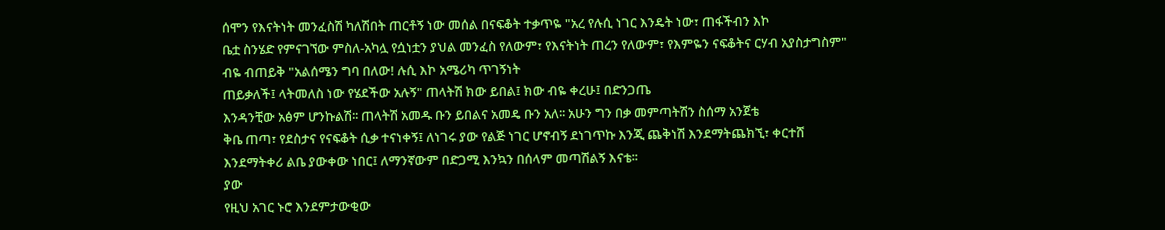ሰሞን የእናትነት መንፈስሽ ካለሽበት ጠርቶኝ ነው መሰል በናፍቆት ተቃጥዬ "አረ የሉሲ ነገር እንዴት ነው፣ ጠፋችብን እኮ
ቤቷ ስንሄድ የምናገኘው ምስለ-አካሏ የሷነቷን ያህል መንፈስ የለውም፣ የእናትነት ጠረን የለውም፣ የእምዬን ናፍቆትና ርሃብ አያስታግስም"
ብዬ ብጠይቅ "አልሰሜን ግባ በለው! ሉሲ እኮ አሜሪካ ጥገኝነት
ጠይቃለች፤ ላትመለስ ነው የሄደችው አሉኝ" ጠላትሽ ክው ይበል፤ ክው ብዬ ቀረሁ፤ በድንጋጤ
እንዳንቺው አፅም ሆንኩልሽ፡፡ ጠላትሽ አመዱ ቡን ይበልና አመዴ ቡን አለ፡፡ አሁን ግን በቃ መምጣትሽን ስሰማ አንጀቴ
ቅቤ ጠጣ፣ የደስታና የናፍቆት ሲቃ ተናነቀኝ፤ ለነገሩ ያው የልጅ ነገር ሆኖብኝ ደነገጥኩ እንጂ ጨቅነሽ እንደማትጨክኚ፣ ቀርተሸ
እንደማትቀሪ ልቤ ያውቀው ነበር፤ ለማንኛውም በድጋሚ እንኳን በሰላም መጣሽልኝ እናቴ፡፡
ያው
የዚህ አገር ኑሮ እንደምታውቂው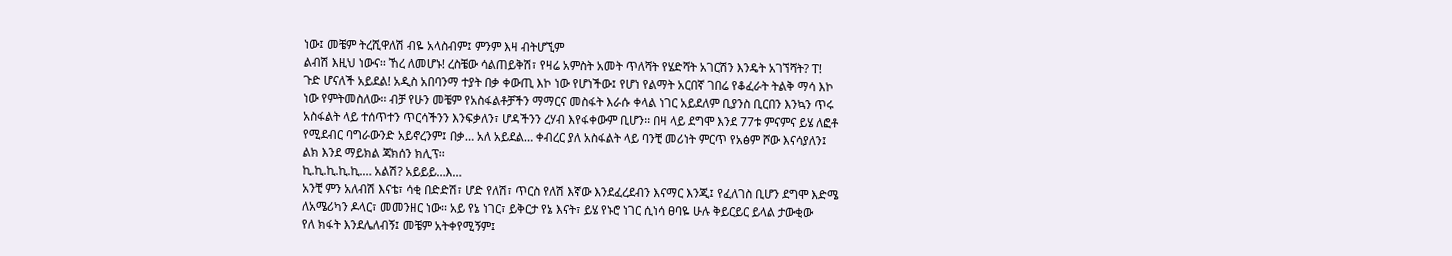ነው፤ መቼም ትረሺዋለሽ ብዬ አላስብም፤ ምንም እዛ ብትሆኚም
ልብሽ እዚህ ነውና፡፡ ኸረ ለመሆኑ! ረስቼው ሳልጠይቅሽ፣ የዛሬ አምስት አመት ጥለሻት የሄድሻት አገርሽን እንዴት አገኘሻት? ፐ!
ጉድ ሆናለች አይደል! አዲስ አበባንማ ተያት በቃ ቀውጢ እኮ ነው የሆነችው፤ የሆነ የልማት አርበኛ ገበሬ የቆፈራት ትልቅ ማሳ እኮ
ነው የምትመስለው፡፡ ብቻ የሁን መቼም የአስፋልቶቻችን ማማርና መስፋት እራሱ ቀላል ነገር አይደለም ቢያንስ ቢርበን እንኳን ጥሩ
አስፋልት ላይ ተሰጥተን ጥርሳችንን እንፍቃለን፣ ሆዳችንን ረሃብ እየፋቀውም ቢሆን፡፡ በዛ ላይ ደግሞ እንደ 77ቱ ምናምና ይሄ ለፎቶ
የሚደብር ባግራውንድ አይኖረንም፤ በቃ… አለ አይደል… ቀብረር ያለ አስፋልት ላይ ባንቺ መሪነት ምርጥ የአፅም ሾው እናሳያለን፤
ልክ እንደ ማይክል ጃክሰን ክሊፕ፡፡
ኪ.ኪ.ኪ.ኪ.ኪ.… አልሽ? አይይይ…እ…
አንቺ ምን አለብሽ እናቴ፣ ሳቂ በድድሽ፣ ሆድ የለሽ፣ ጥርስ የለሽ እኛው እንደፈረደብን እናማር እንጂ፤ የፈለገስ ቢሆን ደግሞ እድሜ
ለአሜሪካን ዶላር፣ መመንዘር ነው፡፡ አይ የኔ ነገር፣ ይቅርታ የኔ እናት፣ ይሄ የኑሮ ነገር ሲነሳ ፀባዬ ሁሉ ቅይርይር ይላል ታውቂው
የለ ክፋት እንደሌለብኝ፤ መቼም አትቀየሚኝም፤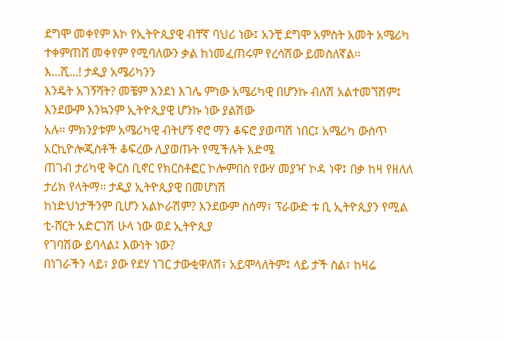ደግሞ መቀየም እኮ የኢትዮጲያዊ ብቸኛ ባህሪ ነው፤ አንቺ ደግሞ አምስት አመት አሜሪካ
ተቀምጠሸ መቀየም የሚባለውን ቃል ከነመፈጠሩም የረሳሽው ይመስለኛል፡፡
እ…ሺ...! ታዲያ አሜሪካንን
እንዴት አገኝሻት? መቼም እንደነ እገሌ ምነው አሜሪካዊ በሆንኩ ብለሽ አልተመኘሽም፤ እንደውም እንኳንም ኢትዮጲያዊ ሆንኩ ነው ያልሽው
አሉ፡፡ ምክንያቱም አሜሪካዊ ብትሆኝ ኖሮ ማን ቆፍሮ ያወጣሽ ነበር፤ አሜሪካ ውስጥ አርኪዮሎጂስቶች ቆፍረው ሊያወጡት የሚችሉት እድሜ
ጠገብ ታሪካዊ ቅርስ ቢኖር የክርስቶፎር ኮሎምበስ የውሃ መያዣ ኮዳ ነዋ፤ በቃ ከዛ የዘለለ ታሪክ የላትማ፡፡ ታዲያ ኢትዮጲያዊ በመሆነሽ
ከነድህነታችንም ቢሆን አልኮራሽም? እንደውም ስሰማ፣ ፕራውድ ቱ ቢ ኢትዮጲያን የሚል ቲ-ሸርት አድርገሽ ሁላ ነው ወደ ኢትዮጲያ
የገባሽው ይባላል፤ እውነት ነው?
በነገራችን ላይ፣ ያው የደሃ ነገር ታውቂዋለሽ፣ አይሞላለትም፤ ላይ ታች ስል፣ ከዛሬ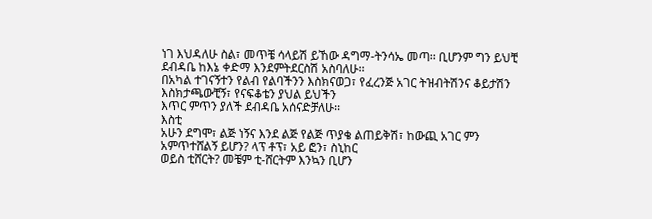ነገ እህዳለሁ ስል፣ መጥቼ ሳላይሽ ይኸው ዳግማ-ትንሳኤ መጣ፡፡ ቢሆንም ግን ይህቺ ደብዳቤ ከእኔ ቀድማ እንደምትደርስሽ አስባለሁ፡፡
በአካል ተገናኝተን የልብ የልባችንን እስክናወጋ፣ የፈረንጅ አገር ትዝብትሽንና ቆይታሽን እስክታጫውቺኝ፣ የናፍቆቴን ያህል ይህችን
እጥር ምጥን ያለች ደብዳቤ አሰናድቻለሁ፡፡
እስቲ
አሁን ደግሞ፣ ልጅ ነኝና እንደ ልጅ የልጅ ጥያቄ ልጠይቅሽ፣ ከውጪ አገር ምን አምጥተሸልኝ ይሆን? ላፕ ቶፕ፣ አይ ፎን፣ ስኒከር
ወይስ ቲሸርት? መቼም ቲ-ሸርትም እንኳን ቢሆን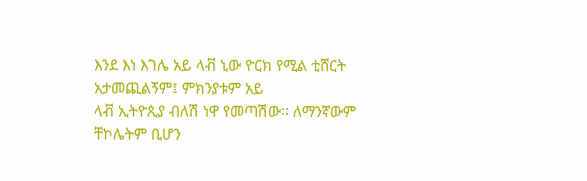እንደ እነ እገሌ አይ ላቭ ኒው ዮርክ የሚል ቲሸርት አታመጪልኝም፤ ምክንያቱም አይ
ላቭ ኢትዮጲያ ብለሽ ነዋ የመጣሽው፡፡ ለማንኛውም ቸኮሌትም ቢሆን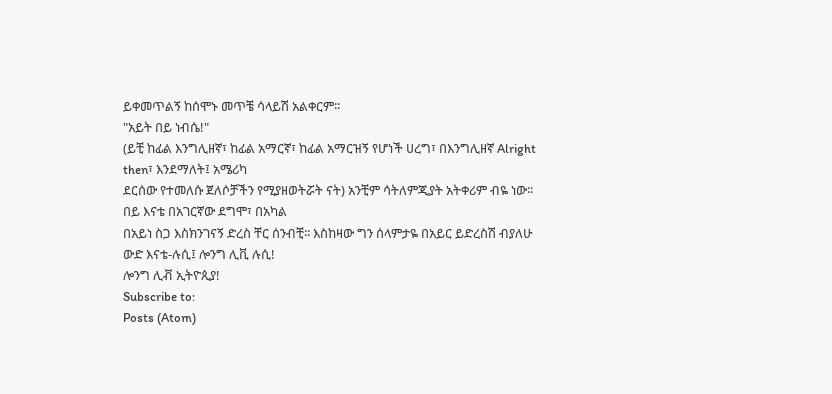ይቀመጥልኝ ከሰሞኑ መጥቼ ሳላይሽ አልቀርም፡፡
"አይት በይ ነብሴ!"
(ይቺ ከፊል እንግሊዘኛ፣ ከፊል አማርኛ፣ ከፊል አማርዝኝ የሆነች ሀረግ፣ በእንግሊዘኛ Alright then፣ እንደማለት፤ አሜሪካ
ደርሰው የተመለሱ ጀለሶቻችን የሚያዘወትሯት ናት) አንቺም ሳትለምጂያት አትቀሪም ብዬ ነው፡፡ በይ እናቴ በአገርኛው ደግሞ፣ በአካል
በአይነ ስጋ እስክንገናኝ ድረስ ቸር ሰንብቺ፡፡ እስከዛው ግን ሰላምታዬ በአይር ይድረስሽ ብያለሁ ውድ እናቴ-ሉሲ፤ ሎንግ ሊቪ ሉሲ!
ሎንግ ሊቭ ኢትዮጲያ!
Subscribe to:
Posts (Atom)